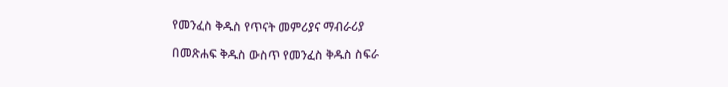የመንፈስ ቅዱስ የጥናት መምሪያና ማብራሪያ

በመጽሐፍ ቅዱስ ውስጥ የመንፈስ ቅዱስ ስፍራ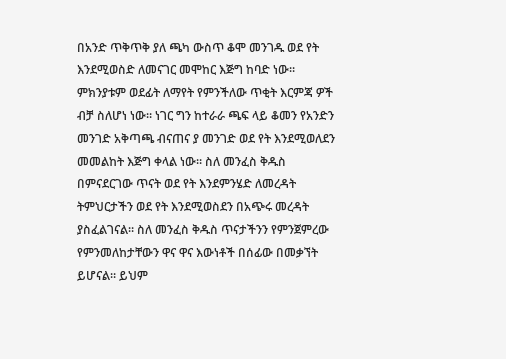በአንድ ጥቅጥቅ ያለ ጫካ ውስጥ ቆሞ መንገዱ ወደ የት እንደሚወስድ ለመናገር መሞከር እጅግ ከባድ ነው። ምክንያቱም ወደፊት ለማየት የምንችለው ጥቂት እርምጃ ዎች ብቻ ስለሆነ ነው። ነገር ግን ከተራራ ጫፍ ላይ ቆመን የአንድን መንገድ አቅጣጫ ብናጠና ያ መንገድ ወደ የት እንደሚወለደን መመልከት እጅግ ቀላል ነው። ስለ መንፈስ ቅዱስ በምናደርገው ጥናት ወደ የት እንደምንሄድ ለመረዳት ትምህርታችን ወደ የት እንደሚወስደን በአጭሩ መረዳት ያስፈልገናል። ስለ መንፈስ ቅዱስ ጥናታችንን የምንጀምረው የምንመለከታቸውን ዋና ዋና እውነቶች በሰፊው በመቃኘት ይሆናል። ይህም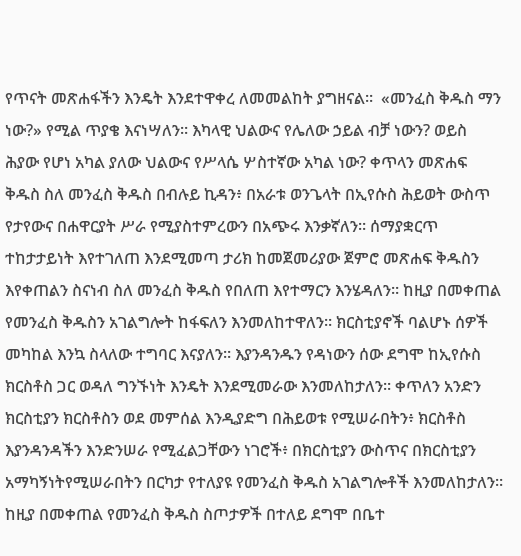የጥናት መጽሐፋችን እንዴት እንደተዋቀረ ለመመልከት ያግዘናል።  «መንፈስ ቅዱስ ማን ነው?» የሚል ጥያቄ እናነሣለን። እካላዊ ህልውና የሌለው ኃይል ብቻ ነውን? ወይስ ሕያው የሆነ አካል ያለው ህልውና የሥላሴ ሦስተኛው አካል ነው? ቀጥላን መጽሐፍ ቅዱስ ስለ መንፈስ ቅዱስ በብሉይ ኪዳን፥ በአራቱ ወንጌላት በኢየሱስ ሕይወት ውስጥ የታየውና በሐዋርያት ሥራ የሚያስተምረውን በአጭሩ እንቃኛለን። ሰማያቋርጥ ተከታታይነት እየተገለጠ እንደሚመጣ ታሪክ ከመጀመሪያው ጀምሮ መጽሐፍ ቅዱስን እየቀጠልን ስናነብ ስለ መንፈስ ቅዱስ የበለጠ እየተማርን እንሄዳለን። ከዚያ በመቀጠል የመንፈስ ቅዱስን አገልግሎት ከፋፍለን እንመለከተዋለን። ክርስቲያኖች ባልሆኑ ሰዎች መካከል እንኳ ስላለው ተግባር እናያለን። እያንዳንዱን የዳነውን ሰው ደግሞ ከኢየሱስ ክርስቶስ ጋር ወዳለ ግንኙነት እንዴት እንደሚመራው እንመለከታለን። ቀጥለን አንድን ክርስቲያን ክርስቶስን ወደ መምሰል እንዲያድግ በሕይወቱ የሚሠራበትን፥ ክርስቶስ እያንዳንዳችን እንድንሠራ የሚፈልጋቸውን ነገሮች፥ በክርስቲያን ውስጥና በክርስቲያን አማካኝነትየሚሠራበትን በርካታ የተለያዩ የመንፈስ ቅዱስ አገልግሎቶች እንመለከታለን። ከዚያ በመቀጠል የመንፈስ ቅዱስ ስጦታዎች በተለይ ደግሞ በቤተ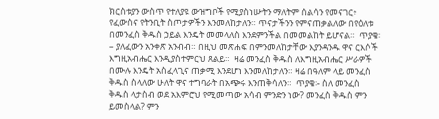ክርስቱያን ውስጥ የተለያዩ ውዝግቦች የሚያስነሡትን ማለትም ሰልሳን የመናገር፥ የፈውስና የትንቢት ስጦታዎችን እንመለከታለን። ጥናታችንን የምናጠቃልለው በየዕለቱ በመንፈስ ቅዱስ ኃይል እንዴት መመላለስ እንደምንችል በመመልከት ይሆናል።  ጥያቄ፡– ያለፈውን አንቀጽ አንብብ። በዚህ መጽሐፍ በምንመለከታቸው እያንዳንዱ ዋና ርእሶች እግዚአብሔር እንዲያስተምርህ ጸልይ።  ዛሬ መንፈስ ቅዱስ ለእግዚአብሔር ሥራዎች በሙሉ እንዴት አስፈላጊና ጠቃሚ እንደሆነ እንመለከታለን። ዛሬ በዓለም ላይ መንፈስ ቅዱስ ስላለው ሁለት ዋና ተግባራት በአጭሩ እንጠቅሳለን።  ጥያቄ፡- ስለ መንፈስ ቅዱስ ላታስብ ወደ አእምሮህ የሚመጣው አሳብ ምንድን ነው? መንፈስ ቅዱስ ምን ይመስላል? ምን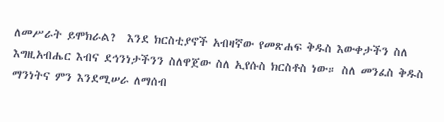ለመሥራት ይሞክራል?  እንደ ክርስቲያኖች አብዛኛው የመጽሐፍ ቅዱስ እውቀታችን ስለ እግዚአብሔር እብና ደኅንነታችንን ስለዋጀው ስለ ኢየሱስ ክርስቶስ ነው። ስለ መንፈስ ቅዱስ ማንነትና ምን እንደሚሠራ ለማሰብ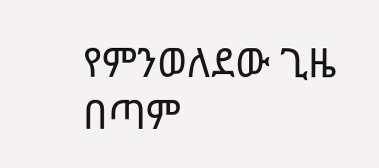የምንወለደው ጊዜ በጣም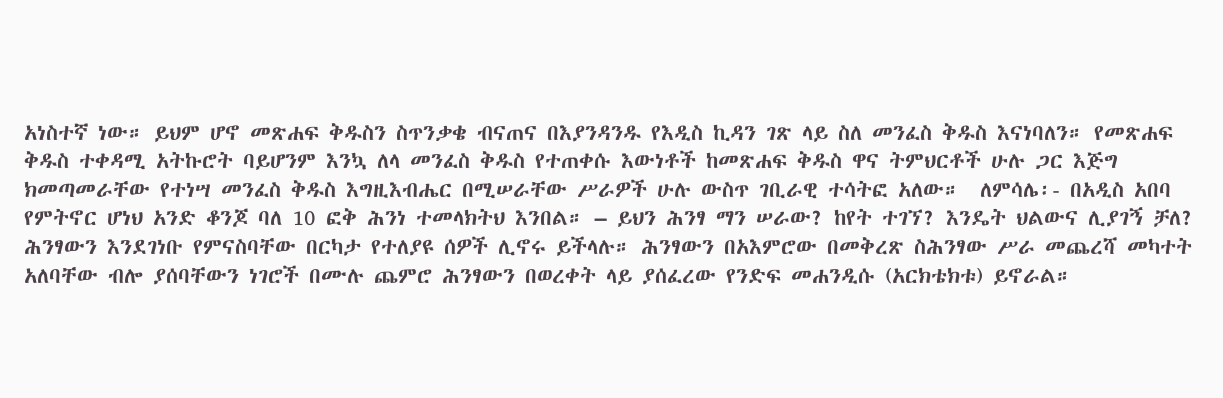አነስተኛ ነው። ይህም ሆኖ መጽሐፍ ቅዱስን ስጥንቃቄ ብናጠና በእያንዳንዱ የእዲስ ኪዳን ገጽ ላይ ስለ መንፈስ ቅዱስ እናነባለን። የመጽሐፍ ቅዱስ ተቀዳሚ አትኩሮት ባይሆንም እንኳ ለላ መንፈስ ቅዱስ የተጠቀሱ እውነቶች ከመጽሐፍ ቅዱስ ዋና ትምህርቶች ሁሉ ጋር እጅግ ክመጣመራቸው የተነሣ መንፈስ ቅዱስ እግዚእብሔር በሚሠራቸው ሥራዎች ሁሉ ውስጥ ገቢራዊ ተሳትፎ አለው።  ለምሳሌ፡- በአዲስ አበባ የምትኖር ሆነህ አንድ ቆንጆ ባለ 10 ፎቅ ሕንነ ተመላክትህ እንበል። – ይህን ሕንፃ ማን ሠራው? ከየት ተገኘ? እንዴት ህልውና ሊያገኝ ቻለ? ሕንፃውን እንደገነቡ የምናስባቸው በርካታ የተለያዩ ሰዎች ሊኖሩ ይችላሉ። ሕንፃውን በአእምሮው በመቅረጽ ስሕንፃው ሥራ መጨረሻ መካተት አለባቸው ብሎ ያሰባቸውን ነገሮች በሙሉ ጨምሮ ሕንፃውን በወረቀት ላይ ያሰፈረው የንድፍ መሐንዲሱ (አርክቴክቱ) ይኖራል።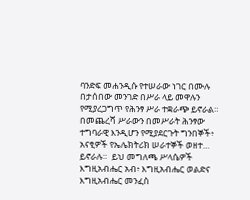ባንድፍ መሐንዲሱ የተሠራው ነገር በሙሉ በታሰበው መንገድ በሥራ ላይ መዋሉን የሚያረጋግጥ የሕንፃ ሥራ ተቋራጭ ይኖራል። በመጨረሻ ሥራውን በመሥራት ሕንፃው ተግባራዊ እንዲሆን የሚያደርጉት ግንበኞች፥ አናፂዎች የኤሌክትሪክ ሠራተኞች ወዘተ… ይኖራሉ።  ይህ መግለጫ ሥላሴዎች እግዚአብሔር አብ፥ እግዚአብሔር ወልድና እግዚአብሔር መንፈስ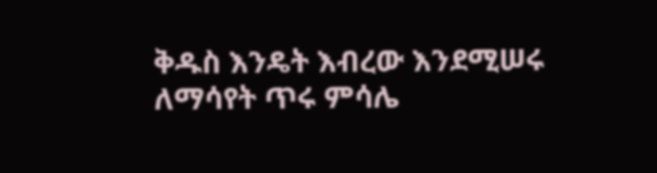ቅዱስ እንዴት እብረው እንደሚሠሩ ለማሳየት ጥሩ ምሳሌ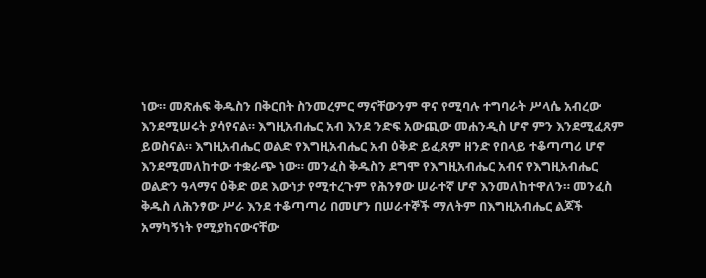ነው። መጽሐፍ ቅዱስን በቅርበት ስንመረምር ማናቸውንም ዋና የሚባሉ ተግባራት ሥላሴ አብረው እንደሚሠሩት ያሳየናል። እግዚአብሔር አብ እንደ ንድፍ አውጪው መሐንዲስ ሆኖ ምን እንደሚፈጸም ይወስናል። እግዚአብሔር ወልድ የእግዚአብሔር አብ ዕቅድ ይፈጸም ዘንድ የበላይ ተቆጣጣሪ ሆኖ እንደሚመለከተው ተቋራጭ ነው። መንፈስ ቅዱስን ደግሞ የእግዚአብሔር አብና የእግዚአብሔር ወልድን ዓላማና ዕቅድ ወደ እውነታ የሚተረጉም የሕንፃው ሠራተኛ ሆኖ እንመለከተዋለን። መንፈስ ቅዱስ ለሕንፃው ሥራ እንደ ተቆጣጣሪ በመሆን በሠራተኞች ማለትም በእግዚአብሔር ልጆች አማካኝነት የሚያከናውናቸው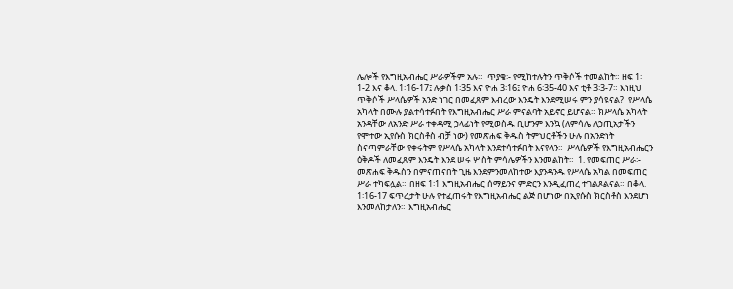ሌሎች የእግዚአብሔር ሥራዎችም አሉ።  ጥያቄ፡- የሚከተሉትን ጥቅሶች ተመልከት። ዘፍ 1፡1-2 እና ቆላ. 1፡16-17፤ ሉቃስ 1፡35 እና ዮሐ 3፡16፤ ዮሐ 6፡35-40 እና ቲቶ 3፡3-7። እነዚህ ጥቅሶች ሥላሴዎች አንድ ነገር በመፈጸም እብረው እንዴት እንደሚሠሩ ምን ያሳዩናል?  የሥላሴ አካላት በሙሉ ያልተሳተፉበት የእግዚአብሔር ሥራ ምናልባት አይኖር ይሆናል። ክሥላሴ አካላት አንዳቸው ለአንድ ሥራ ተቀዳሚ ኃላፊነት የሚወስዱ ቢሆንም እንኳ (ለምሳሌ ለኃጢአታችን የሞተው ኢየሱስ ክርስቶስ ብቻ ነው) የመጽሐፍ ቅዱስ ትምህርቶችን ሁሉ በአንድነት ስናጣምራቸው የቀሩትም የሥላሴ አካላት እንደተሳተፉበት እናየላን።  ሥላሴዎች የእግዚአብሔርን ዕቅዶች ለመፈጸም እንዴት እንደ ሠሩ ሦስት ምሳሌዎችን እንመልከት።  1. የመፍጠር ሥራ፡- መጽሐፍ ቅዱስን በምናጠናበት ጊዜ እንደምንመለከተው እያንዳንዱ የሥላሴ አካል በመፍጠር ሥራ ተካፍሏል። በዘፍ 1፡1 እግዚአብሔር ሰማይንና ምድርን እንዲፈጠረ ተገልጾልናል። በቆላ. 1፡16-17 ፍጥረታት ሁሉ የተፈጠሩት የእግዚአብሔር ልጅ በሆነው በኢየሱስ ክርስቶስ እንደሆነ እንመለከታለን። እግዚአብሔር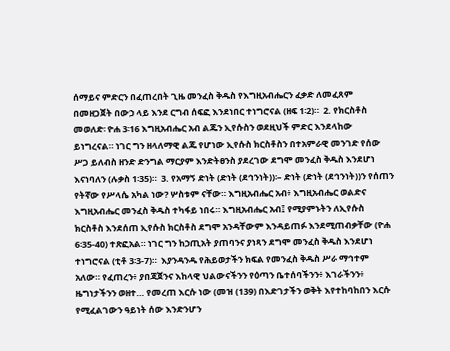ሰማይና ምድርን በፈጠረበት ጊዜ መንፈስ ቅዱስ የእግዚአብሔርን ፈቃድ ለመፈጸም በመዘጋጀት በውኃ ላይ እንደ ርግብ ሰፍፎ እንደነበር ተነግሮናል (ዘፍ 1፡2)።  2. የክርስቶስ መወለድ፡ ዮሐ 3፡16 እግዚአብሔር አብ ልጁን ኢየሱስን ወደዚህች ምድር እንደላከው ይነግረናል። ነገር ግን ዘላለማዊ ልጁ የሆነው ኢየሱስ ክርስቶስን በተአምራዊ መንገድ የሰው ሥጋ ይለብስ ዘንድ ድንግል ማርያም እንድትፀንስ ያደረገው ደግሞ መንፈስ ቅዱስ እንደሆነ እናነባለን (ሉቃስ 1፡35)።  3. የአማኝ ድነት (ድነት (ደኅንነት))፡– ድነት (ድነት (ደኅንነት))ን የሰጠን የትኛው የሥላሴ አካል ነው? ሦስቱም ናቸው። እግዚአብሔር አብ፥ እግዚአብሔር ወልድና እግዚአብሔር መንፈስ ቅዱስ ተካፋይ ነበሩ። እግዚአብሔር አብ፤ የሚያምኑትን ለኢየሱስ ክርስቶስ እንደሰጠ ኢየሱስ ክርስቶስ ደግሞ አንዳቸውም እንዳይጠፉ እንደሚጠብቃቸው (ዮሐ 6፡35-40) ተጽፎአል። ነገር ግን ከኃጢአት ያጠባንና ያነጻን ደግሞ መንፈስ ቅዱስ እንደሆነ ተነግሮናል (ቲቶ 3፡3-7)።  እያንዳንዱ የሕይወታችን ክፍል የመንፈስ ቅዱስ ሥራ ማኅተም አለው። የፈጠረን፥ ያበጃጀንና እከላዊ ህልውናችንን የዕጣን ቤተሰባችንን፥ እገራችንን፥ ዜግነታችንን ወዘተ… የመረጠ እርሱ ነው (መዝ (139) በእድገታችን ወቅት እየተከባከበን እርሱ የሚፈልገውን ዓይነት ሰው እንድንሆን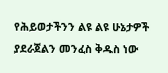የሕይወታችንን ልዩ ልዩ ሁኔታዎች ያደራጀልን መንፈስ ቅዱስ ነው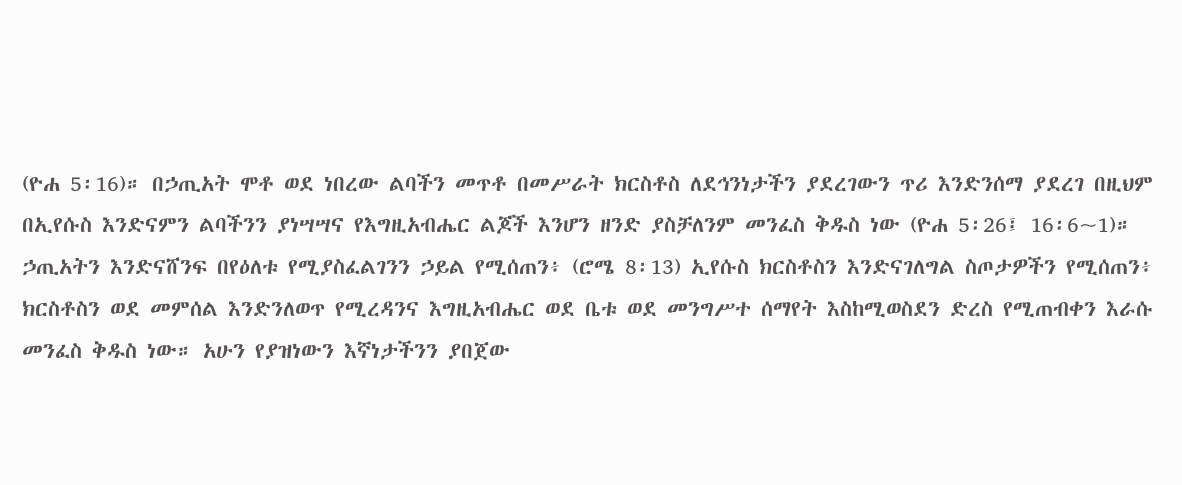(ዮሐ 5፡16)። በኃጢአት ሞቶ ወደ ነበረው ልባችን መጥቶ በመሥራት ክርስቶስ ለደኅንነታችን ያደረገውን ጥሪ እንድንሰማ ያደረገ በዚህም በኢየሱስ እንድናምን ልባችንን ያነሣሣና የእግዚአብሔር ልጆች እንሆን ዘንድ ያስቻለንም መንፈስ ቅዱስ ነው (ዮሐ 5፡26፤ 16፡6~1)። ኃጢአትን እንድናሸንፍ በየዕለቱ የሚያስፈልገንን ኃይል የሚሰጠን፥ (ሮሜ 8፡13) ኢየሱስ ክርስቶስን እንድናገለግል ስጦታዎችን የሚሰጠን፥ ክርስቶስን ወደ መምሰል እንድንለወጥ የሚረዳንና እግዚአብሔር ወደ ቤቱ ወደ መንግሥተ ሰማየት እስከሚወስደን ድረስ የሚጠብቀን እራሱ መንፈስ ቅዱስ ነው። አሁን የያዝነውን እኛነታችንን ያበጀው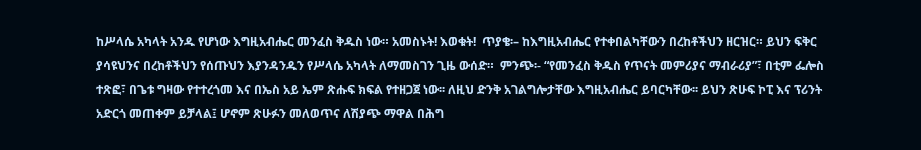ከሥላሴ አካላት አንዱ የሆነው እግዚአብሔር መንፈስ ቅዱስ ነው። አመስኑት! እወቁት!  ጥያቄ፡– ከእግዚአብሔር የተቀበልካቸውን በረከቶችህን ዘርዝር። ይህን ፍቅር ያሳዩህንና በረከቶችህን የሰጡህን እያንዳንዱን የሥላሴ አካላት ለማመስገን ጊዜ ውሰድ።  ምንጭ፡- “የመንፈስ ቅዱስ የጥናት መምሪያና ማብራሪያ”፣ በቲም ፌሎስ ተጽፎ፣ በጌቱ ግዛው የተተረጎመ እና በኤስ አይ ኤም ጽሑፍ ክፍል የተዘጋጀ ነው፡፡ ለዚህ ድንቅ አገልግሎታቸው እግዚአብሔር ይባርካቸው፡፡ ይህን ጽሁፍ ኮፒ እና ፕሪንት አድርጎ መጠቀም ይቻላል፤ ሆኖም ጽሁፉን መለወጥና ለሽያጭ ማዋል በሕግ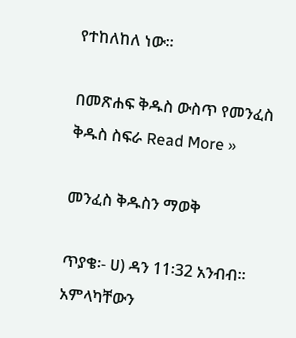የተከለከለ ነው፡፡

በመጽሐፍ ቅዱስ ውስጥ የመንፈስ ቅዱስ ስፍራ Read More »

መንፈስ ቅዱስን ማወቅ

ጥያቄ፡- ሀ) ዳን 11፡32 አንብብ። አምላካቸውን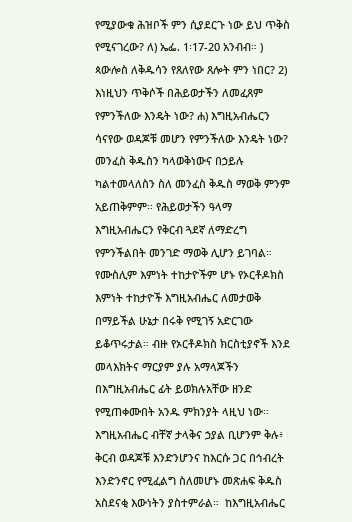የሚያውቁ ሕዝቦች ምን ሲያደርጉ ነው ይህ ጥቅስ የሚናገረው? ለ) ኤፌ. 1፡17-20 አንብብ። ) ጳውሎስ ለቅዱሳን የጸለየው ጸሎት ምን ነበር? 2) እነዚህን ጥቅሶች በሕይወታችን ለመፈጸም የምንችለው እንዴት ነው? ሐ) እግዚአብሔርን ሳናየው ወዳጆቹ መሆን የምንችለው እንዴት ነው?  መንፈስ ቅዱስን ካላወቅነውና በኃይሉ ካልተመላለስን ስለ መንፈስ ቅዱስ ማወቅ ምንም አይጠቅምም። የሕይወታችን ዓላማ እግዚአብሔርን የቅርብ ጓደኛ ለማድረግ የምንችልበት መንገድ ማወቅ ሊሆን ይገባል። የሙስሊም እምነት ተከታዮችም ሆኑ የኦርቶዶክስ እምነት ተከታዮች እግዚአብሔር ለመታወቅ በማይችል ሁኔታ በሩቅ የሚገኝ አድርገው ይቆጥሩታል። ብዙ የኦርቶዶክስ ክርስቲያኖች እንደ መላእክትና ማርያም ያሉ አማላጆችን በእግዚአብሔር ፊት ይወክሉአቸው ዘንድ የሚጠቀሙበት አንዱ ምክንያት ላዚህ ነው። እግዚአብሔር ብቸኛ ታላቅና ኃያል ቢሆንም ቅሉ፥ ቅርብ ወዳጆቹ እንድንሆንና ከእርሱ ጋር በኅብረት እንድንኖር የሚፈልግ ስለመሆኑ መጽሐፍ ቅዱስ አስደናቂ እውነትን ያስተምራል።  ከእግዚአብሔር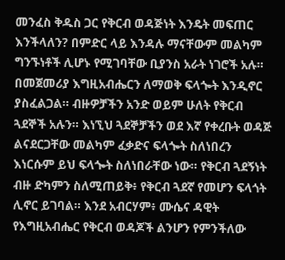መንፈስ ቅዱስ ጋር የቅርብ ወዳጅነት እንዴት መፍጠር እንችላለን? በምድር ላይ እንዳሉ ማናቸውም መልካም ግንኙነቶች ሊሆኑ የሚገባቸው ቢያንስ አራት ነገሮች አሉ። በመጀመሪያ እግዚአብሔርን ለማወቅ ፍላጐት እንዲኖር ያስፈልጋል። ብዙዎቻችን አንድ ወይም ሁለት የቅርብ ጓደኞች አሉን። እነኚህ ጓደኞቻችን ወደ እኛ የቀረቡት ወዳጅ ልናደርጋቸው መልካም ፈቃድና ፍላጐት ስለነበረን እነርሱም ይህ ፍላጐት ስለነበራቸው ነው። የቅርብ ጓደኝነት ብዙ ድካምን ስለሚጠይቅ፥ የቅርብ ጓደኛ የመሆን ፍላጎት ሊኖር ይገባል። እንደ አብርሃም፥ ሙሴና ዳዊት የእግዚአብሔር የቅርብ ወዳጆች ልንሆን የምንችለው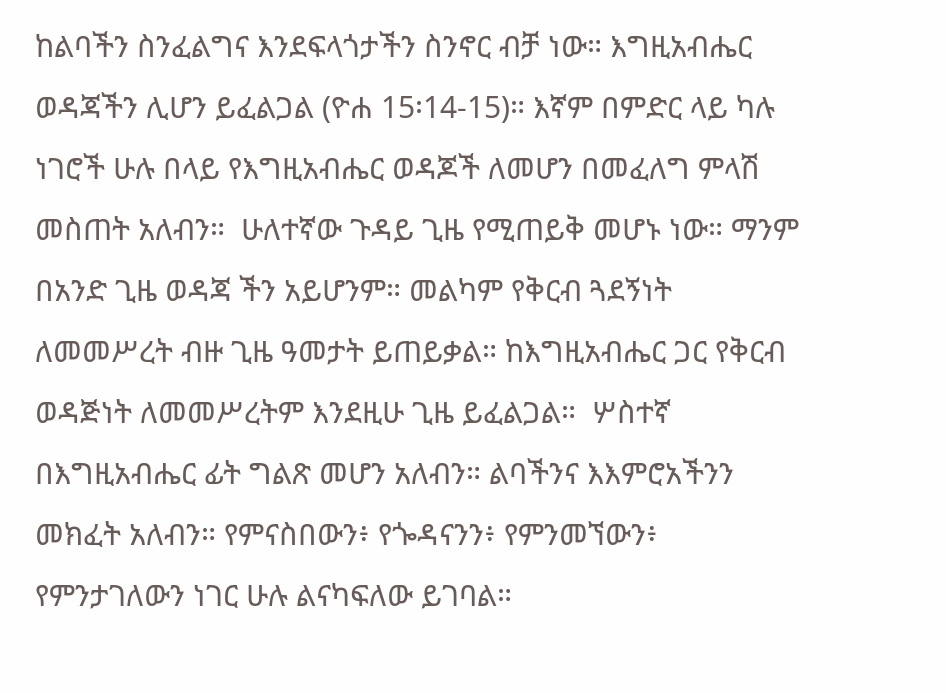ከልባችን ስንፈልግና እንደፍላጎታችን ስንኖር ብቻ ነው። እግዚአብሔር ወዳጃችን ሊሆን ይፈልጋል (ዮሐ 15፡14-15)። እኛም በምድር ላይ ካሉ ነገሮች ሁሉ በላይ የእግዚአብሔር ወዳጆች ለመሆን በመፈለግ ምላሽ መስጠት አለብን።  ሁለተኛው ጉዳይ ጊዜ የሚጠይቅ መሆኑ ነው። ማንም በአንድ ጊዜ ወዳጃ ችን አይሆንም። መልካም የቅርብ ጓደኝነት ለመመሥረት ብዙ ጊዜ ዓመታት ይጠይቃል። ከእግዚአብሔር ጋር የቅርብ ወዳጅነት ለመመሥረትም እንደዚሁ ጊዜ ይፈልጋል።  ሦስተኛ በእግዚአብሔር ፊት ግልጽ መሆን አለብን። ልባችንና እእምሮአችንን መክፈት አለብን። የምናስበውን፥ የጐዳናንን፥ የምንመኘውን፥ የምንታገለውን ነገር ሁሉ ልናካፍለው ይገባል።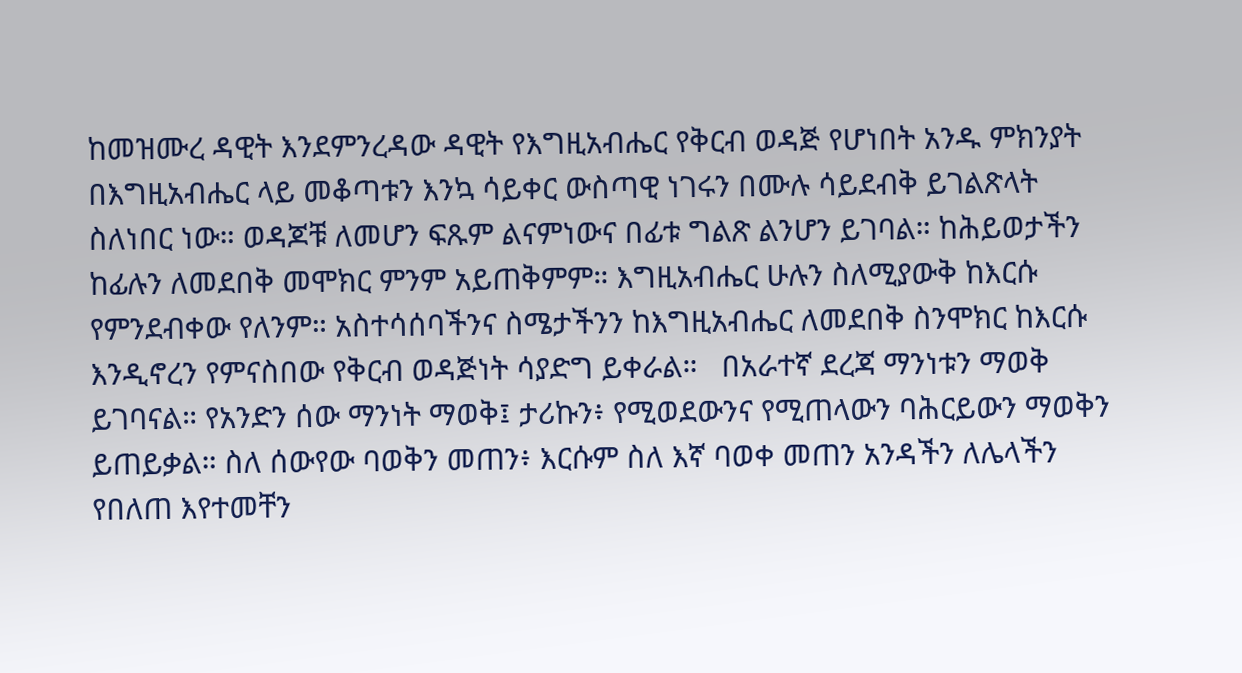ከመዝሙረ ዳዊት እንደምንረዳው ዳዊት የእግዚአብሔር የቅርብ ወዳጅ የሆነበት አንዱ ምክንያት በእግዚአብሔር ላይ መቆጣቱን እንኳ ሳይቀር ውስጣዊ ነገሩን በሙሉ ሳይደብቅ ይገልጽላት ስለነበር ነው። ወዳጆቹ ለመሆን ፍጹም ልናምነውና በፊቱ ግልጽ ልንሆን ይገባል። ከሕይወታችን ከፊሉን ለመደበቅ መሞክር ምንም አይጠቅምም። እግዚአብሔር ሁሉን ስለሚያውቅ ከእርሱ የምንደብቀው የለንም። አስተሳሰባችንና ስሜታችንን ከእግዚአብሔር ለመደበቅ ስንሞክር ከእርሱ እንዲኖረን የምናስበው የቅርብ ወዳጅነት ሳያድግ ይቀራል።   በአራተኛ ደረጃ ማንነቱን ማወቅ ይገባናል። የአንድን ሰው ማንነት ማወቅ፤ ታሪኩን፥ የሚወደውንና የሚጠላውን ባሕርይውን ማወቅን ይጠይቃል። ስለ ሰውየው ባወቅን መጠን፥ እርሱም ስለ እኛ ባወቀ መጠን አንዳችን ለሌላችን የበለጠ እየተመቸን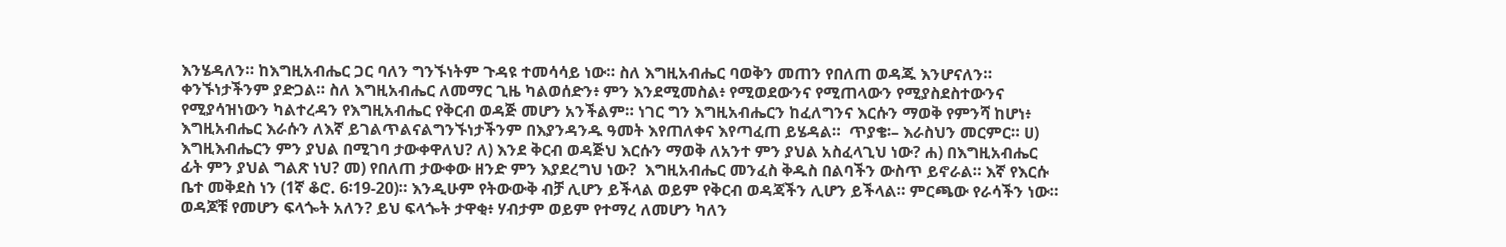እንሄዳለን። ከእግዚአብሔር ጋር ባለን ግንኙነትም ጉዳዩ ተመሳሳይ ነው። ስለ እግዚአብሔር ባወቅን መጠን የበለጠ ወዳጁ እንሆናለን። ቀንኙነታችንም ያድጋል። ስለ እግዚአብሔር ለመማር ጊዜ ካልወሰድን፥ ምን እንደሚመስል፥ የሚወደውንና የሚጠላውን የሚያስደስተውንና የሚያሳዝነውን ካልተረዳን የእግዚአብሔር የቅርብ ወዳጅ መሆን አንችልም። ነገር ግን እግዚአብሔርን ከፈለግንና እርሱን ማወቅ የምንሻ ከሆነ፥ እግዚአብሔር እራሱን ለእኛ ይገልጥልናልግንኙነታችንም በእያንዳንዱ ዓመት እየጠለቀና እየጣፈጠ ይሄዳል።  ጥያቄ፡– እራስህን መርምር። ሀ) እግዚእብሔርን ምን ያህል በሚገባ ታውቀዋለህ? ለ) እንደ ቅርብ ወዳጅህ እርሱን ማወቅ ለአንተ ምን ያህል አስፈላጊህ ነው? ሐ) በእግዚአብሔር ፊት ምን ያህል ግልጽ ነህ? መ) የበለጠ ታውቀው ዘንድ ምን እያደረግህ ነው?  እግዚአብሔር መንፈስ ቅዱስ በልባችን ውስጥ ይኖራል። እኛ የእርሱ ቤተ መቅደስ ነን (1ኛ ቆሮ. 6፡19-20)። እንዲሁም የትውውቅ ብቻ ሊሆን ይችላል ወይም የቅርብ ወዳጃችን ሊሆን ይችላል። ምርጫው የራሳችን ነው። ወዳጆቹ የመሆን ፍላጐት አለን? ይህ ፍላጐት ታዋቂ፥ ሃብታም ወይም የተማረ ለመሆን ካለን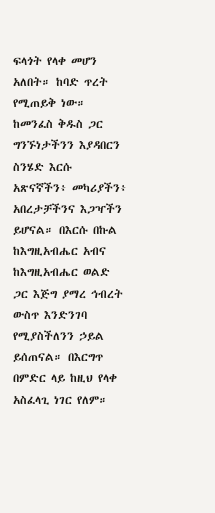ፍላጎት የላቀ መሆን አለበት። ከባድ ጥረት የሚጠይቅ ነው። ከመንፈስ ቅዱስ ጋር ግንኙነታችንን እያዳበርን ስንሄድ እርሱ አጽናኛችን፥ መካሪያችን፥ አበረታቻችንና እጋዣችን ይሆናል። በእርሱ በኩል ከእግዚአብሔር አብና ከእግዚአብሔር ወልድ ጋር እጅግ ያማረ ኅብረት ውስጥ እንድንገባ የሚያስችለንን ኃይል ይሰጠናል። በእርግጥ በምድር ላይ ከዚህ የላቀ አስፈላጊ ነገር የለም።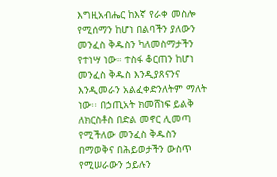እግዚአብሔር ከእኛ የራቀ መስሎ የሚሰማን ከሆነ በልባችን ያለውን መንፈስ ቅዱስን ካለመስማታችን የተነሣ ነው። ተስፋ ቆርጠን ከሆነ መንፈስ ቅዱስ እንዲያጸናንና እንዲመራን አልፈቀድንለትም ማለት ነው፡፡ በኃጢአት ክመሸነፍ ይልቅ ለክርስቶስ በድል መኖር ሊመጣ የሚችለው መንፈስ ቅዱስን በማወቅና በሕይወታችን ውስጥ የሚሠራውን ኃይሉን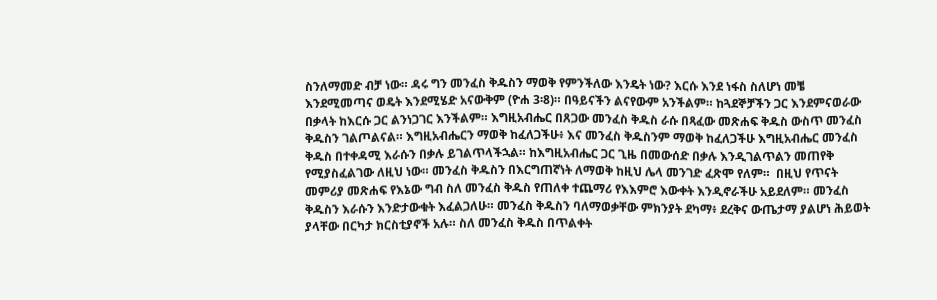ስንለማመድ ብቻ ነው። ዳሩ ግን መንፈስ ቅዱስን ማወቅ የምንችለው እንዴት ነው? እርሱ እንደ ነፋስ ስለሆነ መቼ እንደሚመጣና ወዴት እንደሚሄድ አናውቅም (ዮሐ 3፡8)። በዓይናችን ልናየውም አንችልም። ከጓደኞቻችን ጋር እንደምናወራው በቃላት ከእርሱ ጋር ልንነጋገር እንችልም። እግዚአብሔር በጸጋው መንፈስ ቅዱስ ራሱ በጻፈው መጽሐፍ ቅዱስ ውስጥ መንፈስ ቅዱስን ገልጦልናል። እግዚአብሔርን ማወቅ ከፈለጋችሁ፥ እና መንፈስ ቅዱስንም ማወቅ ከፈለጋችሁ እግዚአብሔር መንፈስ ቅዱስ በተቀዳሚ እራሱን በቃሉ ይገልጥላችኋል። ከእግዚአብሔር ጋር ጊዜ በመውሰድ በቃሉ እንዲገልጥልን መጠየቅ የሚያስፈልገው ለዚህ ነው። መንፈስ ቅዱስን በእርግጠኛነት ለማወቅ ከዚህ ሌላ መንገድ ፈጽሞ የለም።  በዚህ የጥናት መምሪያ መጽሐፍ የእኔው ግብ ስለ መንፈስ ቅዱስ የጠለቀ ተጨማሪ የእእምሮ እውቀት እንዲኖራችሁ አይደለም። መንፈስ ቅዱስን እራሱን እንድታውቁት እፈልጋለሁ። መንፈስ ቅዱስን ባለማወቃቸው ምክንያት ደካማ፥ ደረቅና ውጤታማ ያልሆነ ሕይወት ያላቸው በርካታ ክርስቲያኖች አሉ። ስለ መንፈስ ቅዱስ በጥልቀት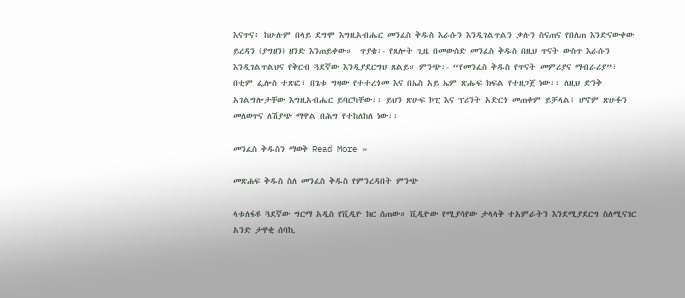እናጥና፥ ከሁሉም በላይ ደግሞ እግዚአብሔር መንፈስ ቅዱስ እራሱን እንዲገልጥልን ቃሉን ስናጠና የበለጠ እንድናውቀው ይረዳን (ያግዘን) ዘንድ እንጠይቀው።  ጥያቄ፡- የጸሎት ጊዜ በመውሰድ መንፈስ ቅዱስ በዚህ ጥናት ውስጥ እራሱን እንዲገልጥልህና የቅርብ ጓደኛው እንዲያደርግህ ጸልይ። ምንጭ፡- “የመንፈስ ቅዱስ የጥናት መምሪያና ማብራሪያ”፣ በቲም ፌሎስ ተጽፎ፣ በጌቱ ግዛው የተተረጎመ እና በኤስ አይ ኤም ጽሑፍ ክፍል የተዘጋጀ ነው፡፡ ለዚህ ድንቅ አገልግሎታቸው እግዚአብሔር ይባርካቸው፡፡ ይህን ጽሁፍ ኮፒ እና ፕሪንት አድርጎ መጠቀም ይቻላል፤ ሆኖም ጽሁፉን መለወጥና ለሽያጭ ማዋል በሕግ የተከለከለ ነው፡፡

መንፈስ ቅዱስን ማወቅ Read More »

መጽሐፍ ቅዱስ ስለ መንፈስ ቅዱስ የምንረዳበት ምንጭ

ላቱለፋዩ ጓደኛው ግርማ አዲስ የቪዲዮ ክር ሰጠው። ቪዲዮው የሚያሳየው ታላላቅ ተአምራትን እንደሚያደርግ ስለሚናገር አንድ ታዋቂ ሰባኪ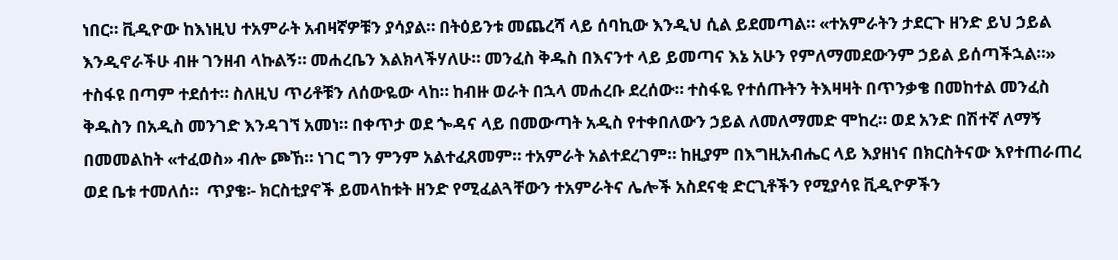ነበር። ቪዲዮው ከእነዚህ ተአምራት አብዛኛዎቹን ያሳያል። በትዕይንቱ መጨረሻ ላይ ሰባኪው እንዲህ ሲል ይደመጣል። «ተአምራትን ታደርጉ ዘንድ ይህ ኃይል እንዲኖራችሁ ብዙ ገንዘብ ላኩልኝ። መሐረቤን እልክላችሃለሁ። መንፈስ ቅዱስ በእናንተ ላይ ይመጣና እኔ አሁን የምለማመደውንም ኃይል ይሰጣችኋል።» ተስፋዩ በጣም ተደሰተ። ስለዚህ ጥሪቶቹን ለሰውዬው ላከ። ከብዙ ወራት በኋላ መሐረቡ ደረሰው። ተስፋዬ የተሰጡትን ትእዛዛት በጥንቃቄ በመከተል መንፈስ ቅዱስን በአዲስ መንገድ እንዳገኘ አመነ። በቀጥታ ወደ ጐዳና ላይ በመውጣት አዲስ የተቀበለውን ኃይል ለመለማመድ ሞከረ። ወደ አንድ በሽተኛ ለማኝ በመመልከት «ተፈወስ» ብሎ ጮኸ። ነገር ግን ምንም አልተፈጸመም። ተአምራት አልተደረገም። ከዚያም በእግዚአብሔር ላይ እያዘነና በክርስትናው እየተጠራጠረ ወደ ቤቱ ተመለሰ።  ጥያቄ፡- ክርስቲያኖች ይመላከቱት ዘንድ የሚፈልጓቸውን ተአምራትና ሌሎች አስደናቂ ድርጊቶችን የሚያሳዩ ቪዲዮዎችን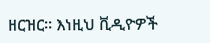ዘርዝር። እነዚህ ቪዲዮዎች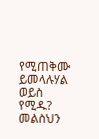የሚጠቅሙ ይመላሉሃል ወይስ የሚዱ? መልስህን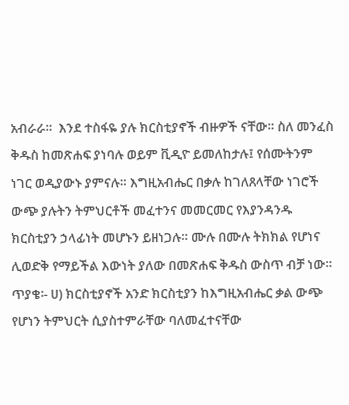አብራራ።  እንደ ተስፋዬ ያሉ ክርስቲያኖች ብዙዎች ናቸው። ስለ መንፈስ ቅዱስ ከመጽሐፍ ያነባሉ ወይም ቪዲዮ ይመለከታሉ፤ የሰሙትንም ነገር ወዲያውኑ ያምናሉ። እግዚአብሔር በቃሉ ከገለጸላቸው ነገሮች ውጭ ያሉትን ትምህርቶች መፈተንና መመርመር የእያንዳንዱ ክርስቲያን ኃላፊነት መሆኑን ይዘነጋሉ። ሙሉ በሙሉ ትክክል የሆነና ሊወድቅ የማይችል እውነት ያለው በመጽሐፍ ቅዱስ ውስጥ ብቻ ነው።  ጥያቄ፡- ሀ) ክርስቲያኖች አንድ ክርስቲያን ከእግዚአብሔር ቃል ውጭ የሆነን ትምህርት ሲያስተምራቸው ባለመፈተናቸው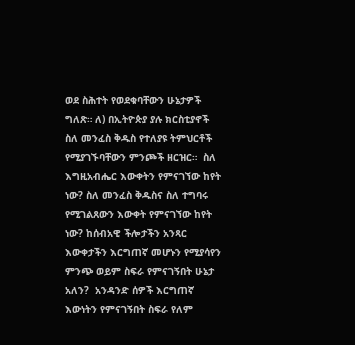ወደ ስሕተት የወደቁባቸውን ሁኔታዎች ግለጽ። ለ) በኢትዮጵያ ያሉ ክርስቲያኖች ስለ መንፈስ ቅዱስ የተለያዩ ትምህርቶች የሚያገኙባቸውን ምንጮች ዘርዝር።  ስለ እግዚአብሔር እውቀትን የምናገኘው ከየት ነው? ስለ መንፈስ ቅዱስና ስለ ተግባሩ የሚገልጸውን እውቀት የምናገኘው ከየት ነው? ከሰብአዊ ችሎታችን አንጻር እውቀታችን እርግጠኛ መሆኑን የሚያሳየን ምንጭ ወይም ስፍራ የምናገኝበት ሁኔታ አለን?  አንዳንድ ሰዎች እርግጠኛ እውነትን የምናገኝበት ስፍራ የለም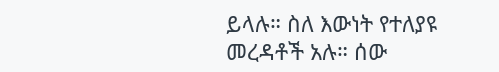ይላሉ። ስለ እውነት የተለያዩ መረዳቶች አሉ። ሰው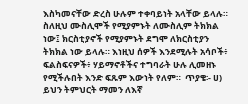እስካመናቸው ድረስ ሁሉም ተቀባይነት አላቸው ይላሉ። ስለዚህ ሙስሊሞች የሚያምኑት ለሙስሊም ትክክል ነው፤ ክርስቲያኖች የሚያምኑት ደግሞ ለክርስቲያን ትክክል ነው ይላሉ። እነዚህ ሰዎች እንደሚሉት አሳቦች፥ ፍልስፍናዎች፥ ሃይማኖቶችና ተግባራት ሁሉ ሊመዘኑ የሚችሉበት እንድ ፍጹም እውነት የለም።  ጥያቄ፡- ሀ) ይህን ትምህርት ማመን ለእኛ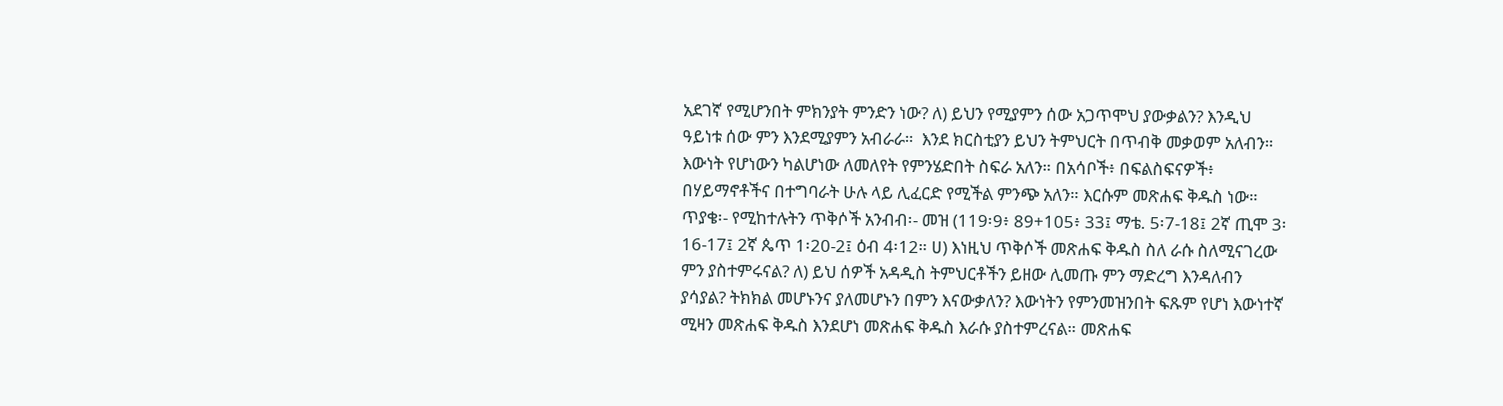አደገኛ የሚሆንበት ምክንያት ምንድን ነው? ለ) ይህን የሚያምን ሰው አጋጥሞህ ያውቃልን? እንዲህ ዓይነቱ ሰው ምን እንደሚያምን አብራራ።  እንደ ክርስቲያን ይህን ትምህርት በጥብቅ መቃወም አለብን። እውነት የሆነውን ካልሆነው ለመለየት የምንሄድበት ስፍራ አለን። በአሳቦች፥ በፍልስፍናዎች፥ በሃይማኖቶችና በተግባራት ሁሉ ላይ ሊፈርድ የሚችል ምንጭ አለን። እርሱም መጽሐፍ ቅዱስ ነው።  ጥያቄ፡- የሚከተሉትን ጥቅሶች አንብብ፡- መዝ (119፡9፥ 89+105፥ 33፤ ማቴ. 5፡7-18፤ 2ኛ ጢሞ 3፡16-17፤ 2ኛ ጴጥ 1፡20-2፤ ዕብ 4፡12። ሀ) እነዚህ ጥቅሶች መጽሐፍ ቅዱስ ስለ ራሱ ስለሚናገረው ምን ያስተምሩናል? ለ) ይህ ሰዎች አዳዲስ ትምህርቶችን ይዘው ሊመጡ ምን ማድረግ እንዳለብን ያሳያል? ትክክል መሆኑንና ያለመሆኑን በምን እናውቃለን? እውነትን የምንመዝንበት ፍጹም የሆነ እውነተኛ ሚዛን መጽሐፍ ቅዱስ እንደሆነ መጽሐፍ ቅዱስ እራሱ ያስተምረናል። መጽሐፍ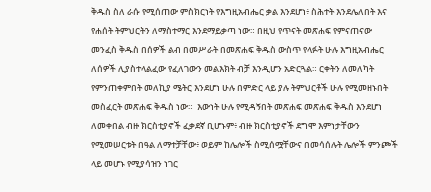ቅዱስ ስለ ራሱ የሚሰጠው ምስክርነት የእግዚአብሔር ቃል እንደሆነ፥ ስሕተት እንደሌለበት እና የሐሰት ትምህርትን ለማስተማር እንደማይቃጣ ነው። በዚህ የጥናት መጽሐፍ የምናጠናው መንፈስ ቅዱስ በሰዎች ልብ በመሥራት በመጽሐፍ ቅዱስ ውስጥ የላፉት ሁሉ እግዚአብሔር ለሰዎች ሊያስተላልፈው የፈለገውን መልእክት ብቻ እንዲሆን አድርጓል። ርቀትን ለመለካት የምንጠቀምበት መለኪያ ሜትር እንደሆነ ሁሉ በምድር ላይ ያሉ ትምህርቶች ሁሉ የሚመዘኑበት መስፈርት መጽሐፍ ቅዱስ ነው።  እውነት ሁሉ የሚዳኝበት መጽሐፍ መጽሐፍ ቅዱስ እንደሆነ ለመቀበል ብዙ ክርስቲያኖች ፈቃደኛ ቢሆኑም፥ ብዙ ክርስቲያኖች ደግሞ እምነታቸውን የሚመሠርቱት በዓል ለማተቻቸው፥ ወይም ከሌሎች ስሚሰሟቸውና በመሳሰሉት ሌሎች ምንጮች ላይ መሆኑ የሚያሳዝን ነገር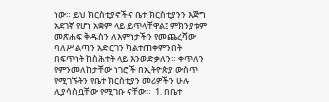ነው። ይህ ክርስቲያኖችና ቤተ ክርስቲያንን እጅግ አደገኛ የሆነ አቋም ላይ ይጥላቸዋል፤ ምክንያቱም መጽሐፍ ቅዱስን ለእምነታችን የመጨረሻው ባለሥልጣን አድርገን ካልተጠቀምንበት በፍጥነት ከስሕተት ላይ እንወድቃለን። ቀጥለን የምንመለከታቸው ነገሮች በኢትዮጵያ ውስጥ የሚገኙትን የቤተ ክርስቲያን መሪዎችን ሁሉ ሊያሳስቧቸው የሚገቡ ናቸው።  1. በቤተ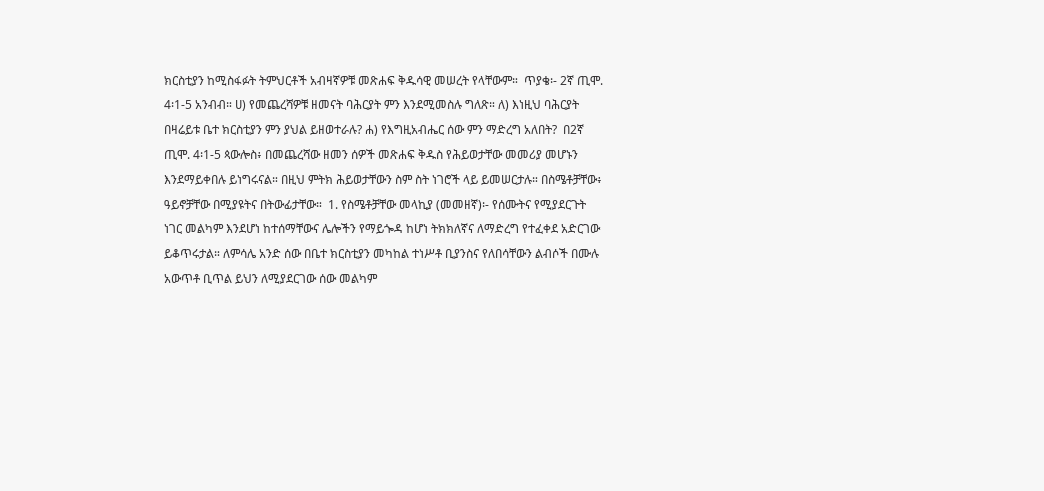ክርስቲያን ከሚስፋፉት ትምህርቶች አብዛኛዎቹ መጽሐፍ ቅዱሳዊ መሠረት የላቸውም።  ጥያቄ፡- 2ኛ ጢሞ. 4፡1-5 አንብብ። ሀ) የመጨረሻዎቹ ዘመናት ባሕርያት ምን እንደሚመስሉ ግለጽ። ለ) እነዚህ ባሕርያት በዛሬይቱ ቤተ ክርስቲያን ምን ያህል ይዘወተራሉ? ሐ) የእግዚአብሔር ሰው ምን ማድረግ አለበት?  በ2ኛ ጢሞ. 4፡1-5 ጳውሎስ፥ በመጨረሻው ዘመን ሰዎች መጽሐፍ ቅዱስ የሕይወታቸው መመሪያ መሆኑን እንደማይቀበሉ ይነግሩናል። በዚህ ምትክ ሕይወታቸውን ስም ስት ነገሮች ላይ ይመሠርታሉ። በስሜቶቻቸው፥ ዓይኖቻቸው በሚያዩትና በትውፊታቸው።  1. የስሜቶቻቸው መላኪያ (መመዘኛ)፡- የሰሙትና የሚያደርጉት ነገር መልካም እንደሆነ ከተሰማቸውና ሌሎችን የማይጐዳ ከሆነ ትክክለኛና ለማድረግ የተፈቀደ አድርገው ይቆጥሩታል። ለምሳሌ አንድ ሰው በቤተ ክርስቲያን መካከል ተነሥቶ ቢያንስና የለበሳቸውን ልብሶች በሙሉ አውጥቶ ቢጥል ይህን ለሚያደርገው ሰው መልካም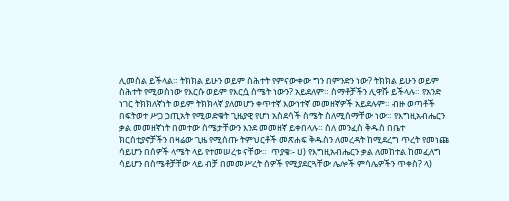ሊመስል ይችላል። ትክክል ይሁን ወይም ስሕተት የምናውቀው ግን በምንድን ነው? ትክክል ይሁን ወይም ስሕተት የሚወስነው የእርሱ ወይም የእርሷ ስሜት ነውን? አይደለም። ስማቶቻችን ሊዋሹ ይችላሉ። የአንድ ነገር ትክክለኛነት ወይም ትክክላኛ ያለመሆን ቀጥተኛ እውነተኛ መመዘኛዎች አይደሉም። ብዙ ወጣቶች በፍትወተ ሥጋ ኃጢአት የሚወድቁት ጊዜያዊ የሆነ አስደሳች ስሜት ስለሚሰማቸው ነው። የእግዚአብሔርን ቃል መመዘኛነት በመተው ስሜታቸውን እንደ መመዘኛ ይቀበላሉ። ስለ መንፈስ ቅዱስ በቤተ ክርስቲያኖቻችን በዛሬው ጊዜ የሚሰጡ ትምህርቶች መጽሐፍ ቅዱስን ለመረዳት ከሚደረግ ጥረት የመነጩ ሳይሆን በሰዎች ላሜት ላይ የተመሠረቱ ናቸው።  ጥያቄ፡- ሀ) የእግዚአብሔርን ቃል ለመከተል ከመፈለግ ሳይሆን በስሜቶቻቸው ላይ ብቻ በመመሥረት ሰዎች የሚያደርጓቸው ሌሎች ምሳሌዎችን ጥቀስ? ላ)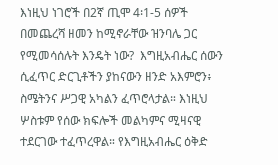እነዚህ ነገሮች በ2ኛ ጢሞ 4፡1-5 ሰዎች በመጨረሻ ዘመን ከሚኖራቸው ዝንባሌ ጋር የሚመሳሰሉት እንዴት ነው?  እግዚአብሔር ሰውን ሲፈጥር ድርጊቶችን ያከናውን ዘንድ አእምሮን፥ ስሜትንና ሥጋዊ አካልን ፈጥሮላታል። እነዚህ ሦስቱም የሰው ክፍሎች መልካምና ሚዛናዊ ተደርገው ተፈጥረዋል። የእግዚአብሔር ዕቅድ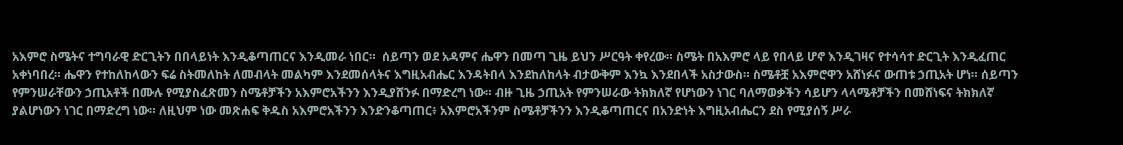አእምሮ ስሜትና ተግባራዊ ድርጊትን በበላይነት እንዲቆጣጠርና እንዲመራ ነበር።  ሰይጣን ወደ አዳምና ሔዋን በመጣ ጊዜ ይህን ሥርዓት ቀየረው። ስሜት በአእምሮ ላይ የበላይ ሆኖ እንዲገዛና የተሳሳተ ድርጊት እንዲፈጠር አቀነባበረ። ሔዋን የተከለከላውን ፍሬ ስትመለከት ለመብላት መልካም እንደመሰላትና እግዚአብሔር እንዳትበላ እንደከለከላት ብታውቅም እንኳ እንደበላች አስታውስ። ስሜቶቿ አእምሮዋን አሸነፉና ውጠቱ ኃጢአት ሆነ። ሰይጣን የምንሠራቸውን ኃጢአቶች በሙሉ የሚያስፈጽመን ስሜቶቻችን አእምሮአችንን እንዲያሸንፉ በማድረግ ነው። ብዙ ጊዜ ኃጢአት የምንሠራው ትክክለኛ የሆነውን ነገር ባለማወቃችን ሳይሆን ላላሜቶቻችን በመሸነፍና ትክክለኛ ያልሆነውን ነገር በማድረግ ነው። ለዚህም ነው መጽሐፍ ቅዱስ አእምሮአችንን እንድንቆጣጠር፥ አእምሮአችንም ስሜቶቻችንን እንዲቆጣጠርና በአንድነት እግዚአብሔርን ደስ የሚያሰኝ ሥራ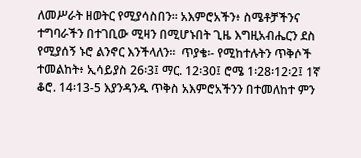ለመሥራት ዘወትር የሚያሳስበን። አእምሮአችን፥ ስሜቶቻችንና ተግባራችን በተገቢው ሚዛን በሚሆኑበት ጊዜ እግዚአብሔርን ደስ የሚያሰኝ ኑሮ ልንኖር እንችላለን።  ጥያቄ፡- የሚከተሉትን ጥቅሶች ተመልከት፥ ኢሳይያስ 26፡3፤ ማር. 12፡30፤ ሮሜ 1፡28፡12፡2፤ 1ኛ ቆሮ. 14፡13-5 እያንዳንዱ ጥቅስ አእምሮአችንን በተመለከተ ምን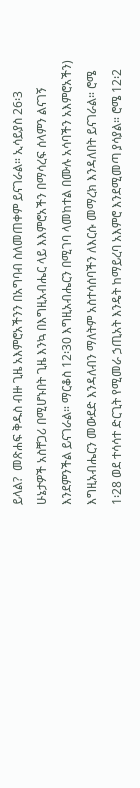ይላል?  መጽሐፍ ቅዱስ ብዙ ጊዜ አእምሮአችንን በአግባብ ስለመጠቀም ይናገራል። ኢሳይያስ 26፡3 ሁኔታዎች አስቸጋሪ በሚሆኑበት ጊዜ እንኳ በእግዚአብሔር ላይ እእምሮአችን በማሳረፍ ሰላምን ልናገኝ እንደምንችል ይናገራል። ማርቆስ 12፡30 እግዚአብሔርን በሚገባ ላመከተል በሙሉ አሳባችን አእምሮአችን) እግዚአብሔርን መውደድ እንዳለብን ማለትም አስተሳሰባችን ለእርሱ መማረክ እንዳለበት ይናገራል። ሮሜ 1፡28 ወደ ተሳሳተ ድርጊት የሚመራ ኃጢአት እንዴት ከማይረባ አእምሮ እንደሚመጣ ያሳያል። ሮሜ 12፡2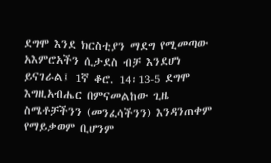ደግሞ እንደ ክርስቲያን ማደግ የሚመጣው አእምሮአችን ሲታደስ ብቻ እንደሆነ ይናገራል፤ 1ኛ ቆሮ. 14፡13-5 ደግሞ እግዚአብሔር በምናመልከው ጊዜ ስሜቶቻችንን (መንፈሳችንን) እንዳንጠቀም የማይቃወም ቢሆንም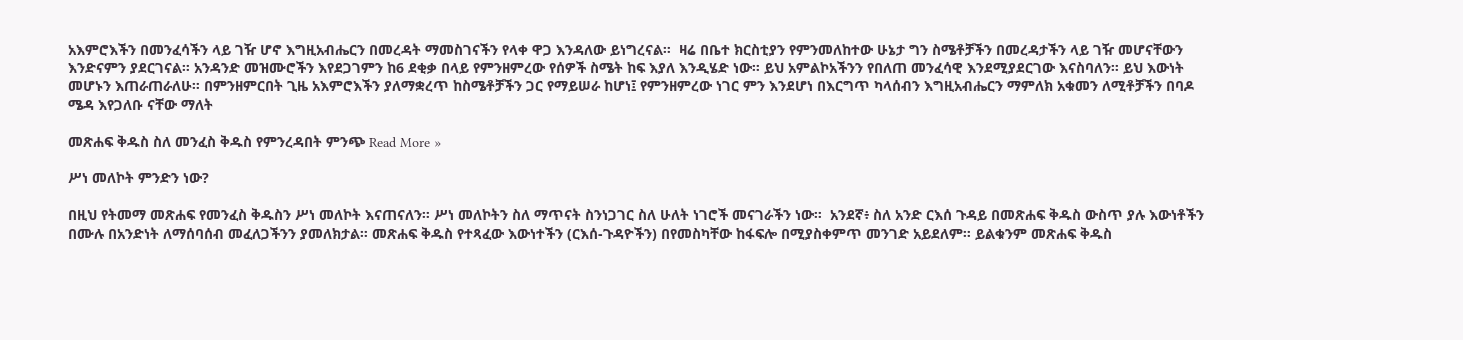አእምሮእችን በመንፈሳችን ላይ ገዥ ሆኖ እግዚአብሔርን በመረዳት ማመስገናችን የላቀ ዋጋ እንዳለው ይነግረናል።  ዛሬ በቤተ ክርስቲያን የምንመለከተው ሁኔታ ግን ስሜቶቻችን በመረዳታችን ላይ ገዥ መሆናቸውን እንድናምን ያደርገናል። አንዳንድ መዝሙሮችን እየደጋገምን ከ6 ደቂቃ በላይ የምንዘምረው የሰዎች ስሜት ከፍ እያለ እንዲሄድ ነው። ይህ አምልኮአችንን የበለጠ መንፈሳዊ እንደሚያደርገው እናስባለን። ይህ እውነት መሆኑን እጠራጠራለሁ። በምንዘምርበት ጊዜ አእምሮእችን ያለማቋረጥ ከስሜቶቻችን ጋር የማይሠራ ከሆነ፤ የምንዘምረው ነገር ምን እንደሆነ በእርግጥ ካላሰብን እግዚአብሔርን ማምለክ አቁመን ለሚቶቻችን በባዶ ሜዳ እየጋለቡ ናቸው ማለት

መጽሐፍ ቅዱስ ስለ መንፈስ ቅዱስ የምንረዳበት ምንጭ Read More »

ሥነ መለኮት ምንድን ነው?

በዚህ የትመማ መጽሐፍ የመንፈስ ቅዱስን ሥነ መለኮት እናጠናለን። ሥነ መለኮትን ስለ ማጥናት ስንነጋገር ስለ ሁለት ነገሮች መናገራችን ነው።  አንደኛ፥ ስለ አንድ ርእሰ ጉዳይ በመጽሐፍ ቅዱስ ውስጥ ያሉ እውነቶችን በሙሉ በአንድነት ለማሰባሰብ መፈለጋችንን ያመለክታል። መጽሐፍ ቅዱስ የተጻፈው እውነተችን (ርእሰ-ጉዳዮችን) በየመስካቸው ከፋፍሎ በሚያስቀምጥ መንገድ አይደለም። ይልቁንም መጽሐፍ ቅዱስ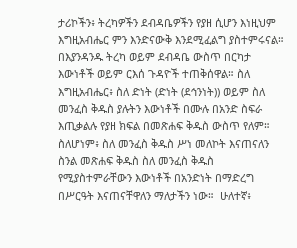ታሪኮችን፥ ትረካዎችን ደብዳቤዎችን የያዘ ሲሆን እነዚህም እግዚአብሔር ምን እንድናውቅ እንደሚፈልግ ያስተምሩናል። በእያንዳንዱ ትረካ ወይም ደብዳቤ ውስጥ በርካታ እውነቶች ወይም ርእሰ ጉዳዮች ተጠቅሰዋል። ስለ እግዚአብሔር፥ ስለ ድነት (ድነት (ደኅንነት)) ወይም ስለ መንፈስ ቅዱስ ያሉትን እውነቶች በሙሉ በአንድ ስፍራ እጢቃልሉ የያዘ ክፍል በመጽሐፍ ቅዱስ ውስጥ የለም። ስለሆነም፥ ስለ መንፈስ ቅዱስ ሥነ መለኮት እናጠናለን ስንል መጽሐፍ ቅዱስ ስለ መንፈስ ቅዱስ የሚያስተምራቸውን እውነቶች በአንድነት በማድረግ በሥርዓት እናጠናቸዋለን ማለታችን ነው።  ሁለተኛ፥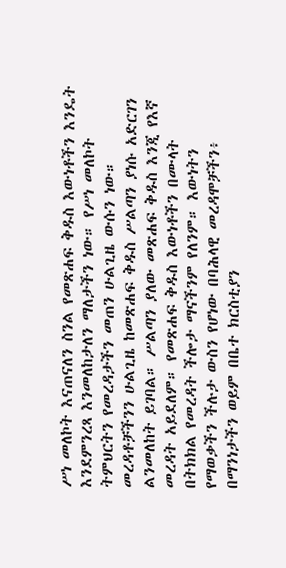ሥነ መለኮት እናጠናለን ስንል የመጽሐፍ ቅዱስ እውነቶችን እንዴት እንደምንረጻ እንመለከታለን ማለታችን ነው። የሥነ መለኮት ትምህርትን የመረዳታችን መጠን ሁልጊዜ ውሱን ነው። መረዳቶቻችንን ሁልጊዜ ከመጽሐፍ ቅዱስ ሥልጣን ያነሱ አድርገን ልንመለከት ይገባል። ሥልጣን ያለው መጽሐፍ ቅዱስ እንጂ የእኛ መረዳት አይደለም። የመጽሐፍ ቅዱስ እውነቶችን በሙላት በትክክል የመረዳት ችሎታ ማናችንም የለንም። እውነትን የማወቃችን ችሉታ ውስን የሆነው በባሕላዊ መረዳሞቻችን፥ በማንነታችን ወይም በቤተ ክርስቲያን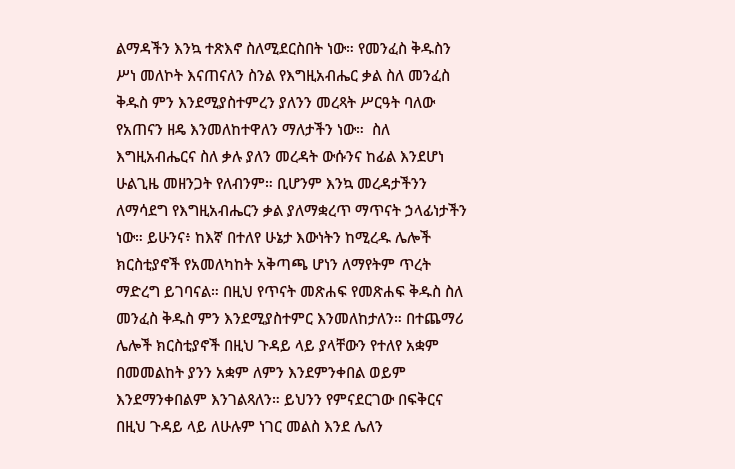ልማዳችን እንኳ ተጽእኖ ስለሚደርስበት ነው። የመንፈስ ቅዱስን ሥነ መለኮት እናጠናለን ስንል የእግዚአብሔር ቃል ስለ መንፈስ ቅዱስ ምን እንደሚያስተምረን ያለንን መረጻት ሥርዓት ባለው የአጠናን ዘዴ እንመለከተዋለን ማለታችን ነው።  ስለ እግዚአብሔርና ስለ ቃሉ ያለን መረዳት ውሱንና ከፊል እንደሆነ ሁልጊዜ መዘንጋት የለብንም። ቢሆንም እንኳ መረዳታችንን ለማሳደግ የእግዚአብሔርን ቃል ያለማቋረጥ ማጥናት ኃላፊነታችን ነው። ይሁንና፥ ከእኛ በተለየ ሁኔታ እውነትን ከሚረዱ ሌሎች ክርስቲያኖች የአመለካከት አቅጣጫ ሆነን ለማየትም ጥረት ማድረግ ይገባናል። በዚህ የጥናት መጽሐፍ የመጽሐፍ ቅዱስ ስለ መንፈስ ቅዱስ ምን እንደሚያስተምር እንመለከታለን። በተጨማሪ ሌሎች ክርስቲያኖች በዚህ ጉዳይ ላይ ያላቸውን የተለየ አቋም በመመልከት ያንን አቋም ለምን እንደምንቀበል ወይም እንደማንቀበልም እንገልጻለን። ይህንን የምናደርገው በፍቅርና በዚህ ጉዳይ ላይ ለሁሉም ነገር መልስ እንደ ሌለን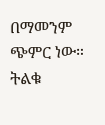በማመንም ጭምር ነው። ትልቁ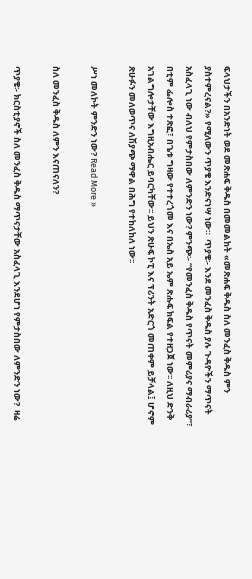ፍላህታችን በአንድነት ወደ መጽሐፍ ቅዱስ በመመልከት «መጽሐፍ ቅዱስ ስለ መንፈስ ቅዱስ ምን ያስተምረናል?» የሚለውን ጥያቄ እንድናነሣ ነው።  ጥያቄ፡- እንደ መንፈስ ቅዱስ ያሉ ጉዳዮችን ማጥናት አስፈላጊ ነው ብለህ የምታስበው ለምንድን ነው? ምንጭ፡- “የመንፈስ ቅዱስ የጥናት መምሪያና ማብራሪያ”፣ በቲም ፌሎስ ተጽፎ፣ በጌቱ ግዛው የተተረጎመ እና በኤስ አይ ኤም ጽሑፍ ክፍል የተዘጋጀ ነው፡፡ ለዚህ ድንቅ አገልግሎታቸው እግዚአብሔር ይባርካቸው፡፡ ይህን ጽሁፍ ኮፒ እና ፕሪንት አድርጎ መጠቀም ይቻላል፤ ሆኖም ጽሁፉን መለወጥና ለሽያጭ ማዋል በሕግ የተከለከለ ነው፡፡

ሥነ መለኮት ምንድን ነው? Read More »

ስለ መንፈስ ቅዱስ ለምን እናጠናለን?

ጥያቄ፡- ክርስቲያኖች ስለ መንፈስ ቅዱስ ማጥናታቸው አስፈላጊ እንደሆነ የምታስበው ለምንድን ነው?  ዛሬ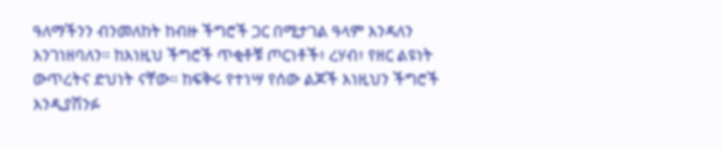ዓለማችንን ብንመለከት ከብዙ ችግሮች ጋር በሚታገል ዓላም እንዳለን እንገነዘባለን። ከእነዚህ ችግሮች ጥቂቶቹ ጦርነቶች፥ ረሃብ፥ የዘር ልዩነት ውጥረትና ድህነት ናቸው። ከፍቅሩ የተነሣ የሰው ልጆች እነዚህን ችግሮች እንዲያሽንፉ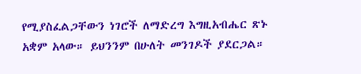የሚያስፈልጋቸውን ነገሮች ለማድረግ እግዚአብሔር ጽኑ አቋም አላው። ይህንንም በሁለት መንገዶች ያደርጋል።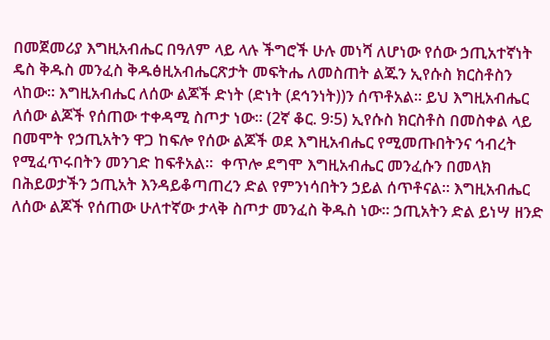በመጀመሪያ እግዚአብሔር በዓለም ላይ ላሉ ችግሮች ሁሉ መነሻ ለሆነው የሰው ኃጢአተኛነት ዴስ ቅዱስ መንፈስ ቅዱፅዚአብሔርጽታት መፍትሔ ለመስጠት ልጁን ኢየሱስ ክርስቶስን ላከው። እግዚአብሔር ለሰው ልጆች ድነት (ድነት (ደኅንነት))ን ሰጥቶአል። ይህ እግዚአብሔር ለሰው ልጆች የሰጠው ተቀዳሚ ስጦታ ነው። (2ኛ ቆር. 9፡5) ኢየሱስ ክርስቶስ በመስቀል ላይ በመሞት የኃጢአትን ዋጋ ከፍሎ የሰው ልጆች ወደ እግዚአብሔር የሚመጡበትንና ኅብረት የሚፈጥሩበትን መንገድ ከፍቶአል።  ቀጥሎ ደግሞ እግዚአብሔር መንፈሱን በመላክ በሕይወታችን ኃጢአት እንዳይቆጣጠረን ድል የምንነሳበትን ኃይል ሰጥቶናል። እግዚአብሔር ለሰው ልጆች የሰጠው ሁለተኛው ታላቅ ስጦታ መንፈስ ቅዱስ ነው። ኃጢአትን ድል ይነሣ ዘንድ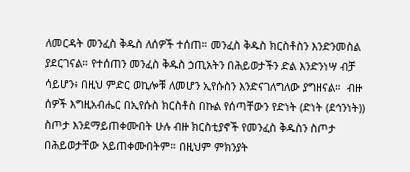ለመርዳት መንፈስ ቅዱስ ለሰዎች ተሰጠ። መንፈስ ቅዱስ ክርስቶስን እንድንመስል ያደርገናል። የተሰጠን መንፈስ ቅዱስ ኃጢአትን በሕይወታችን ድል እንድንነሣ ብቻ ሳይሆን፥ በዚህ ምድር ወኪሎቹ ለመሆን ኢየሱስን እንድናገለግለው ያግዘናል።  ብዙ ሰዎች እግዚአብሔር በኢየሱስ ክርስቶስ በኩል የሰጣቸውን የድነት (ድነት (ደኅንነት)) ስጦታ እንደማይጠቀሙበት ሁሉ ብዙ ክርስቲያኖች የመንፈስ ቅዱስን ስጦታ በሕይወታቸው አይጠቀሙበትም። በዚህም ምክንያት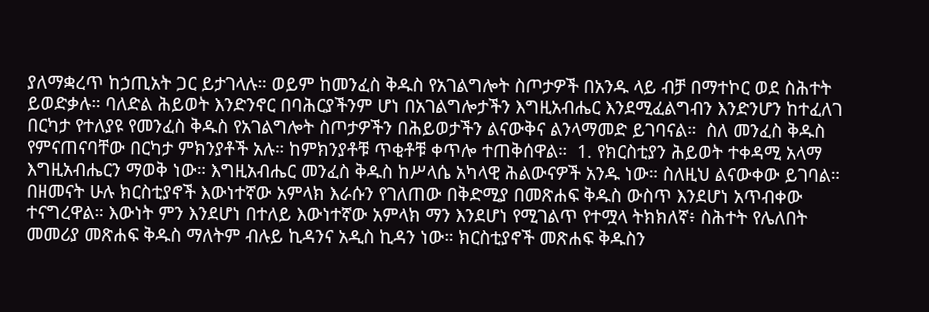ያለማቋረጥ ከኃጢአት ጋር ይታገላሉ። ወይም ከመንፈስ ቅዱስ የአገልግሎት ስጦታዎች በአንዱ ላይ ብቻ በማተኮር ወደ ስሕተት ይወድቃሉ። ባለድል ሕይወት እንድንኖር በባሕርያችንም ሆነ በአገልግሎታችን እግዚአብሔር እንደሚፈልግብን እንድንሆን ከተፈለገ በርካታ የተለያዩ የመንፈስ ቅዱስ የአገልግሎት ስጦታዎችን በሕይወታችን ልናውቅና ልንላማመድ ይገባናል።  ስለ መንፈስ ቅዱስ የምናጠናባቸው በርካታ ምክንያቶች አሉ። ከምክንያቶቹ ጥቂቶቹ ቀጥሎ ተጠቅሰዋል።  1. የክርስቲያን ሕይወት ተቀዳሚ አላማ እግዚአብሔርን ማወቅ ነው። እግዚአብሔር መንፈስ ቅዱስ ከሥላሴ አካላዊ ሕልውናዎች አንዱ ነው። ስለዚህ ልናውቀው ይገባል።  በዘመናት ሁሉ ክርስቲያኖች እውነተኛው አምላክ እራሱን የገለጠው በቅድሚያ በመጽሐፍ ቅዱስ ውስጥ እንደሆነ አጥብቀው ተናግረዋል። እውነት ምን እንደሆነ በተለይ እውነተኛው አምላክ ማን እንደሆነ የሚገልጥ የተሟላ ትክክለኛ፥ ስሕተት የሌለበት መመሪያ መጽሐፍ ቅዱስ ማለትም ብሉይ ኪዳንና አዲስ ኪዳን ነው። ክርስቲያኖች መጽሐፍ ቅዱስን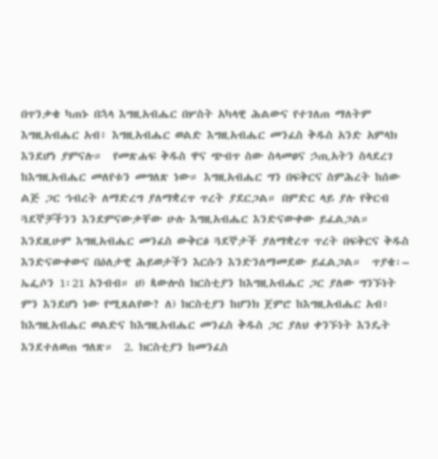በጥንቃቄ ካጠኑ በኋላ እግዚአብሔር በሦስት አካላዊ ሕልውና የተገለጠ ማለትም እግዚአብሔር አብ፥ እግዚአብሔር ወልድ እግዚአብሔር መንፈስ ቅዱስ አንድ አምላክ እንደሆነ ያምናሉ።  የመጽሐፍ ቅዱስ ዋና ጭብጥ ስው ስላመፀና ኃጢአትን ስላደረገ ከእግዚአብሔር መለየቱን መግለጽ ነው። እግዚአብሔር ግን በፍቅርና ስምሕረት ከሰው ልጅ ጋር ኅብረት ለማድረግ ያለማቋረጥ ጥረት ያደርጋል። በምድር ላይ ያሉ የቅርብ ጓደኞቻችንን እንደምናውቃቸው ሁሉ እግዚአብሔር እንድናውቀው ይፈልጋል። እንደዚሁም እግዚአብሔር መንፈስ ውቅርፅ ጓደኞታች ያለማቋረጥ ጥረት በፍቅርና ቅዱስ እንድናውቀውና በዕለታዊ ሕይወታችን እርሱን እንድንለማመደው ይፈልጋል።  ጥያቄ፡– ኤፌሶን 1፡21 አንብብ። ሀ) ጳውሎስ ክርስቲያን ከእግዚአብሔር ጋር ያለው ግንኙነት ምን እንደሆነ ነው የሚጸልየው? ለ) ክርስቲያን ከሆንክ ጀምሮ ከእግዚአብሔር አብ፥ ከእግዚአብሔር ወልድና ከእግዚአብሔር መንፈስ ቅዱስ ጋር ያለህ ቀንኙነት እንዴት እንደተለወጠ ግለጽ።  2. ክርስቲያን ከመንፈስ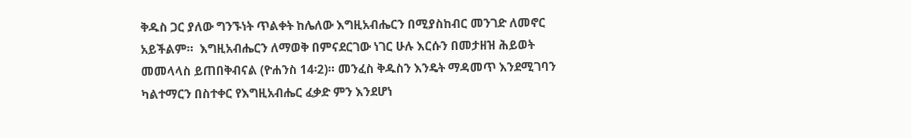ቅዱስ ጋር ያለው ግንኙነት ጥልቀት ከሌለው እግዚአብሔርን በሚያስከብር መንገድ ለመኖር አይችልም።  እግዚአብሔርን ለማወቅ በምናደርገው ነገር ሁሉ እርሱን በመታዘዝ ሕይወት መመላላስ ይጠበቅብናል (ዮሐንስ 14፡2)። መንፈስ ቅዱስን እንዴት ማዳመጥ እንደሚገባን ካልተማርን በስተቀር የእግዚአብሔር ፈቃድ ምን እንደሆነ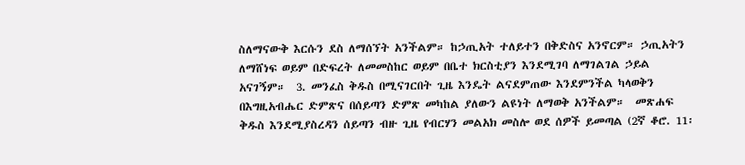ስለማናውቅ እርሱን ደስ ለማሰኘት አንችልም። ከኃጢአት ተለይተን በቅድስና አንኖርም። ኃጢአትን ለማሸነፍ ወይም በድፍረት ለመመስከር ወይም በቤተ ክርስቲያን እንደሚገባ ለማገልገል ኃይል አናገኝም።  3. መንፈስ ቅዱስ በሚናገርበት ጊዜ እንዴት ልናደምጠው እንደምንችል ካላወቅን በእግዚአብሔር ድምጽና በሰይጣን ድምጽ መካከል ያለውን ልዩነት ለማወቅ አንችልም።  መጽሐፍ ቅዱስ እንደሚያስረዳን ሰይጣን ብዙ ጊዜ የብርሃን መልአክ መስሎ ወደ ሰዎች ይመጣል (2ኛ ቆሮ. 11፡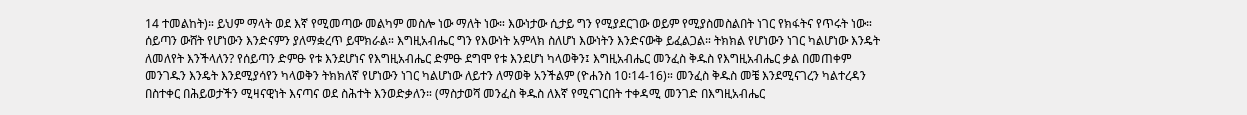14 ተመልከት)። ይህም ማላት ወደ እኛ የሚመጣው መልካም መስሎ ነው ማለት ነው። እውነታው ሲታይ ግን የሚያደርገው ወይም የሚያስመስልበት ነገር የክፋትና የጥሩት ነው። ሰይጣን ውሸት የሆነውን እንድናምን ያለማቋረጥ ይሞክራል። እግዚአብሔር ግን የእውነት አምላክ ስለሆነ እውነትን እንድናውቅ ይፈልጋል። ትክክል የሆነውን ነገር ካልሆነው እንዴት ለመለየት እንችላለን? የሰይጣን ድምፁ የቱ እንደሆነና የእግዚአብሔር ድምፁ ደግሞ የቱ እንደሆነ ካላወቅን፤ እግዚአብሔር መንፈስ ቅዱስ የእግዚአብሔር ቃል በመጠቀም መንገዱን እንዴት እንደሚያሳየን ካላወቅን ትክክለኛ የሆነውን ነገር ካልሆነው ለይተን ለማወቅ አንችልም (ዮሐንስ 10፡14-16)። መንፈስ ቅዱስ መቼ እንደሚናገረን ካልተረዳን በስተቀር በሕይወታችን ሚዛናዊነት እናጣና ወደ ስሕተት እንወድቃለን። (ማስታወሻ መንፈስ ቅዱስ ለእኛ የሚናገርበት ተቀዳሚ መንገድ በእግዚአብሔር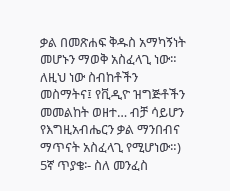ቃል በመጽሐፍ ቅዱስ አማካኝነት መሆኑን ማወቅ አስፈላጊ ነው። ለዚህ ነው ስብከቶችን መስማትና፤ የቪዲዮ ዝግጅቶችን መመልከት ወዘተ… ብቻ ሳይሆን የእግዚአብሔርን ቃል ማንበብና ማጥናት አስፈላጊ የሚሆነው።) 5ኛ ጥያቄ፡- ስለ መንፈስ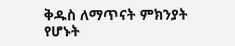ቅዱስ ለማጥናት ምክንያት የሆኑት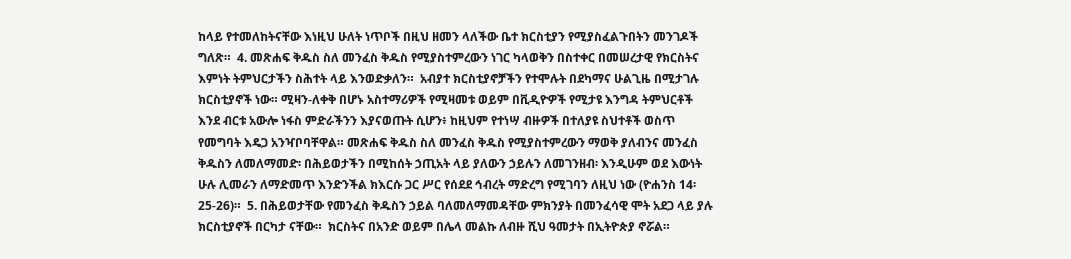ከላይ የተመለከትናቸው እነዚህ ሁለት ነጥቦች በዚህ ዘመን ላለችው ቤተ ክርስቲያን የሚያስፈልጉበትን መንገዶች ግለጽ።  4. መጽሐፍ ቅዱስ ስለ መንፈስ ቅዱስ የሚያስተምረውን ነገር ካላወቅን በስተቀር በመሠረታዊ የክርስትና እምነት ትምህርታችን ስሕተት ላይ እንወድቃለን።  አብያተ ክርስቲያኖቻችን የተሞሉት በደካማና ሁልጊዜ በሚታገሉ ክርስቲያኖች ነው። ሚዛን-ለቀቅ በሆኑ አስተማሪዎች የሚዛመቱ ወይም በቪዲዮዎች የሚታዩ እንግዳ ትምህርቶች እንደ ብርቱ አውሎ ነፋስ ምድራችንን እያናወጡት ሲሆን፥ ከዚህም የተነሣ ብዙዎች በተለያዩ ስህተቶች ወስጥ የመግባት እዴጋ አንዣቦባቸዋል። መጽሐፍ ቅዱስ ስለ መንፈስ ቅዱስ የሚያስተምረውን ማወቅ ያለብንና መንፈስ ቅዱስን ለመለማመድ፡ በሕይወታችን በሚከሰት ኃጢአት ላይ ያለውን ኃይሉን ለመገንዘብ፡ እንዲሁም ወደ እውነት ሁሉ ሊመራን ለማድመጥ እንድንችል ክእርሱ ጋር ሥር የሰደደ ኅብረት ማድረግ የሚገባን ለዚህ ነው (ዮሐንስ 14፡25-26)።  5. በሕይወታቸው የመንፈስ ቅዱስን ኃይል ባለመለማመዳቸው ምክንያት በመንፈሳዊ ሞት አደጋ ላይ ያሉ ክርስቲያኖች በርካታ ናቸው።  ክርስትና በአንድ ወይም በሌላ መልኩ ለብዙ ሺህ ዓመታት በኢትዮጵያ ኖሯል።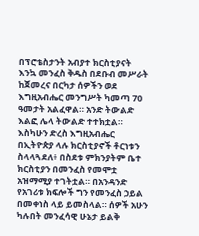በፕሮቴስታንት አብያተ ክርስቲያናት እንኳ መንፈስ ቅዱስ በደቡብ መሥራት ከጀመረና በርካታ ሰዎችን ወደ እግዚአብሔር መንግሥት ካመጣ 70 ዓመታት አልፈዋል። አንድ ትውልድ እልፎ ሌላ ትውልድ ተተክቷል። እስካሁን ድረስ እግዚአብሔር በኢትዮጵያ ላሉ ክርስቲያኖች ቶርነቱን ስላላጓደለ፥ በስደቱ ምክንያትም ቤተ ክርስቲያን በመንፈስ የመሞቷ አዝማሚያ ተገትቷል። በአንዳንድ የአገሪቱ ክፍሎች ግን የመንፈስ ኃይል በመቀነስ ላይ ይመስላል። ሰዎች አሁን ካሉበት መንፈሳዊ ሁኔታ ይልቅ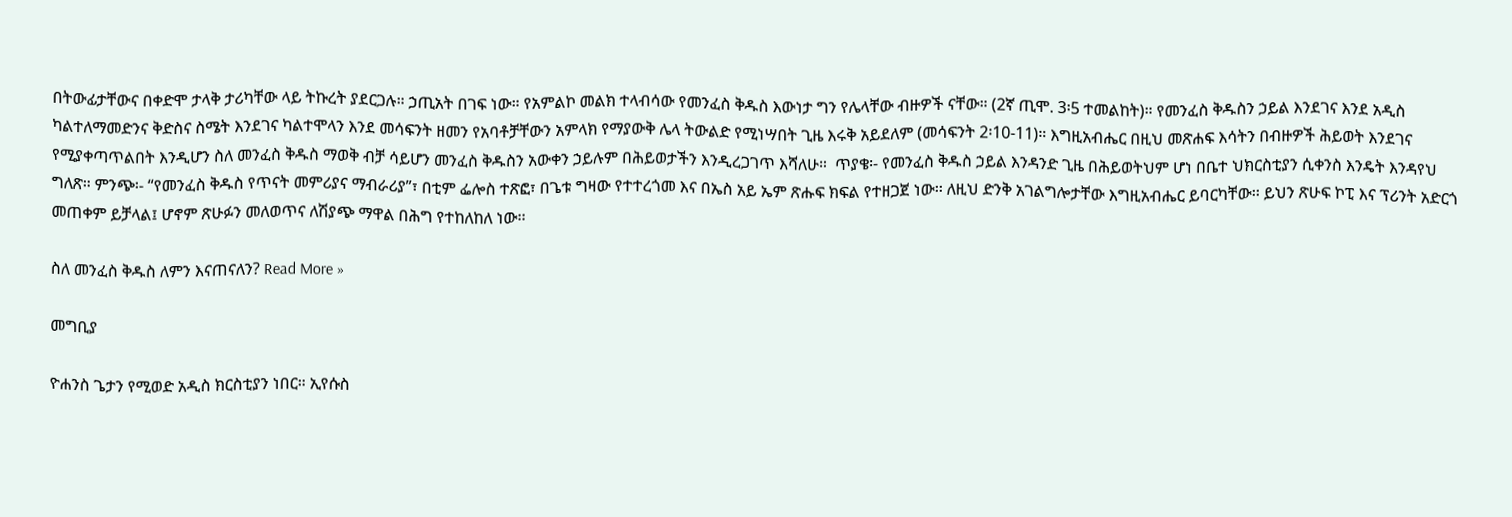በትውፊታቸውና በቀድሞ ታላቅ ታሪካቸው ላይ ትኩረት ያደርጋሉ። ኃጢአት በገፍ ነው። የአምልኮ መልክ ተላብሳው የመንፈስ ቅዱስ እውነታ ግን የሌላቸው ብዙዎች ናቸው። (2ኛ ጢሞ. 3፡5 ተመልከት)። የመንፈስ ቅዱስን ኃይል እንደገና እንደ አዲስ ካልተለማመድንና ቅድስና ስሜት እንደገና ካልተሞላን እንደ መሳፍንት ዘመን የአባቶቻቸውን አምላክ የማያውቅ ሌላ ትውልድ የሚነሣበት ጊዜ እሩቅ አይደለም (መሳፍንት 2፡10-11)። እግዚአብሔር በዚህ መጽሐፍ እሳትን በብዙዎች ሕይወት እንደገና የሚያቀጣጥልበት እንዲሆን ስለ መንፈስ ቅዱስ ማወቅ ብቻ ሳይሆን መንፈስ ቅዱስን አውቀን ኃይሉም በሕይወታችን እንዲረጋገጥ እሻለሁ።  ጥያቄ፡- የመንፈስ ቅዱስ ኃይል እንዳንድ ጊዜ በሕይወትህም ሆነ በቤተ ህክርስቲያን ሲቀንስ እንዴት እንዳየህ ግለጽ። ምንጭ፡- “የመንፈስ ቅዱስ የጥናት መምሪያና ማብራሪያ”፣ በቲም ፌሎስ ተጽፎ፣ በጌቱ ግዛው የተተረጎመ እና በኤስ አይ ኤም ጽሑፍ ክፍል የተዘጋጀ ነው፡፡ ለዚህ ድንቅ አገልግሎታቸው እግዚአብሔር ይባርካቸው፡፡ ይህን ጽሁፍ ኮፒ እና ፕሪንት አድርጎ መጠቀም ይቻላል፤ ሆኖም ጽሁፉን መለወጥና ለሽያጭ ማዋል በሕግ የተከለከለ ነው፡፡

ስለ መንፈስ ቅዱስ ለምን እናጠናለን? Read More »

መግቢያ

ዮሐንስ ጌታን የሚወድ አዲስ ክርስቲያን ነበር። ኢየሱስ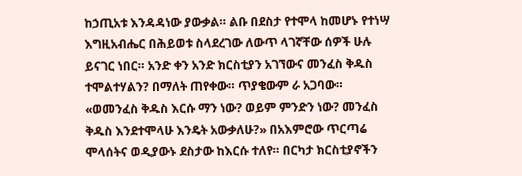ከኃጢአቱ እንዳዳነው ያውቃል። ልቡ በደስታ የተሞላ ከመሆኑ የተነሣ እግዚአብሔር በሕይወቱ ስላደረገው ለውጥ ላገኛቸው ሰዎች ሁሉ ይናገር ነበር። አንድ ቀን አንድ ክርስቲያን አገኘውና መንፈስ ቅዱስ ተሞልተሃልን? በማለት ጠየቀው። ጥያቄውም ራ አጋባው። «ወመንፈስ ቅዱስ እርሱ ማን ነው? ወይም ምንድን ነው? መንፈስ ቅዱስ እንደተሞላሁ እንዴት አውቃለሁ?» በአእምሮው ጥርጣሬ ሞላሰትና ወዲያውኑ ደስታው ከእርሱ ተለየ። በርካታ ክርስቲያኖችን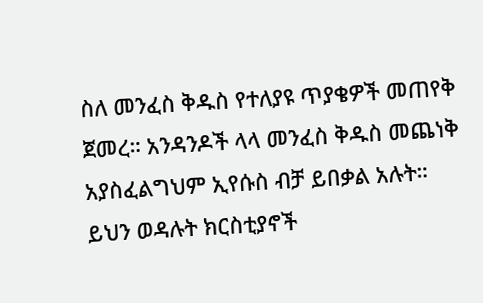ስለ መንፈስ ቅዱስ የተለያዩ ጥያቄዎች መጠየቅ ጀመረ። አንዳንዶች ላላ መንፈስ ቅዱስ መጨነቅ አያስፈልግህም ኢየሱስ ብቻ ይበቃል አሉት። ይህን ወዳሉት ክርስቲያኖች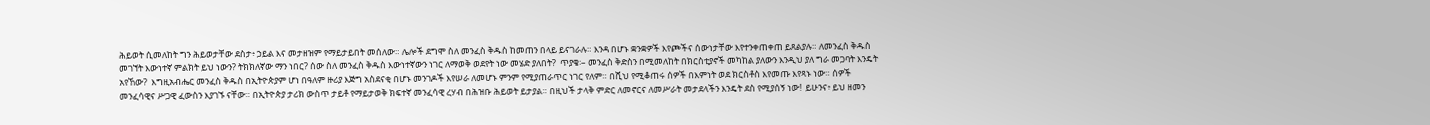ሕይወት ሲመለከት ግን ሕይወታቸው ደስታ፥ ኃይል እና መታዘዝም የማይታይበት መሰለው። ሌሎች ደግሞ ስለ መንፈስ ቅዱስ ከመጠን በላይ ይናገራሉ። እንዳ በሆኑ ቋንቋዎች እየጮችና ሰውነታቸው እየተንቀጠቀጠ ይጸልያሉ። ለመንፈስ ቅዱስ መገኘት እውነተኛ ምልክት ይህ ነውን? ትክክለኛው ማን ነበር? ሰው ስለ መንፈስ ቅዱስ እውነተኛውን ነገር ለማወቅ ወደየት ነው መሄድ ያለበት?  ጥያቄ፡– መንፈስ ቅድስን በሚመለከት በክርስቲያኖች መካከል ያለውን እንዲህ ያለ ግራ መጋባት እንዴት አየኸው?  እግዚአብሔር መንፈስ ቅዱስ በኢትዮጵያም ሆነ በዓለም ዙሪያ እጅግ አስደናቂ በሆኑ መንገዶች እየሠራ ለመሆኑ ምንም የሚያጠራጥር ነገር የለም። በሺህ የሚቆጠሩ ሰዎች በእምነት ወደ ክርስቶስ እየመጡ እየጻኑ ነው። ሰዎች መንፈሳዊና ሥጋዊ ፈውስን እያገኙ ናቸው። በኢትዮጵያ ታሪክ ውስጥ ታይቶ የማይታወቅ ክፍተኛ መንፈሳዊ ረሃብ በሕዝቡ ሕይወት ይታያል። በዚህች ታላቅ ምድር ለመኖርና ለመሥራት መታደላችን እንዴት ደስ የሚያሰኝ ነው!  ይሁንና፥ ይህ ዘመን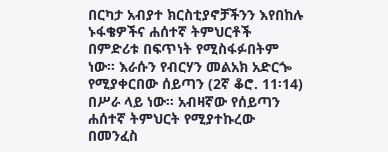በርካታ አብያተ ክርስቲያኖቻችንን እየበከሉ ኑፋቄዎችና ሐሰተኛ ትምህርቶች በምድሪቱ በፍጥነት የሚስፋፉበትም ነው። እራሱን የብርሃን መልአክ አድርጐ የሚያቀርበው ሰይጣን (2ኛ ቆሮ. 11፡14) በሥራ ላይ ነው። አብዛኛው የሰይጣን ሐሰተኛ ትምህርት የሚያተኩረው በመንፈስ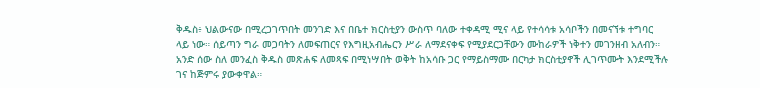ቅዱስ፥ ህልውናው በሚረጋገጥበት መንገድ እና በቤተ ክርስቲያን ውስጥ ባለው ተቀዳሚ ሚና ላይ የተሳሳቱ አሳቦችን በመናኘቱ ተግባር ላይ ነው። ሰይጣን ግራ መጋባትን ለመፍጠርና የእግዚአብሔርን ሥራ ለማደናቀፍ የሚያደርጋቸውን ሙከራዎች ነቅተን መገንዘብ አለብን።  አንድ ሰው ስለ መንፈስ ቅዱስ መጽሐፍ ለመጻፍ በሚነሣበት ወቅት ከአሳቡ ጋር የማይስማሙ በርካታ ክርስቲያኖች ሊገጥሙት እንደሚችሉ ገና ከጅምሩ ያውቀዋል።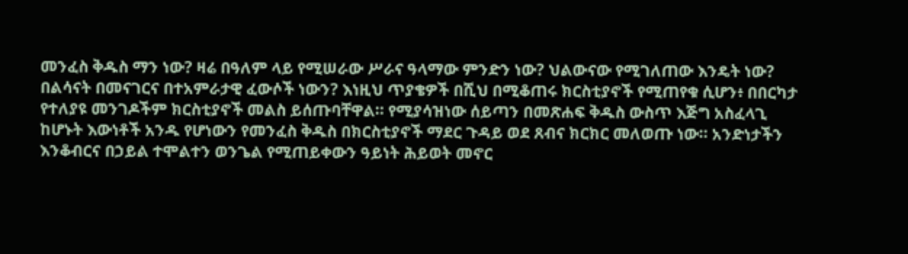መንፈስ ቅዱስ ማን ነው? ዛሬ በዓለም ላይ የሚሠራው ሥራና ዓላማው ምንድን ነው? ህልውናው የሚገለጠው እንዴት ነው? በልሳናት በመናገርና በተአምራታዊ ፈውሶች ነውን? እነዚህ ጥያቄዎች በሺህ በሚቆጠሩ ክርስቲያኖች የሚጠየቁ ሲሆን፥ በበርካታ የተለያዩ መንገዶችም ክርስቲያኖች መልስ ይሰጡባቸዋል። የሚያሳዝነው ሰይጣን በመጽሐፍ ቅዱስ ውስጥ እጅግ አስፈላጊ ከሆኑት እውነቶች አንዱ የሆነውን የመንፈስ ቅዱስ በክርስቲያኖች ማደር ጉዳይ ወደ ጸብና ክርክር መለወጡ ነው። አንድነታችን እንቆብርና በኃይል ተሞልተን ወንጌል የሚጠይቀውን ዓይነት ሕይወት መኖር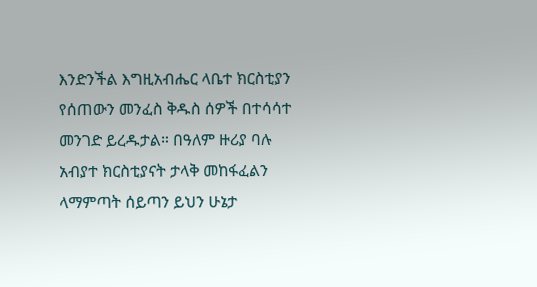እንድንችል እግዚአብሔር ላቤተ ክርስቲያን የሰጠውን መንፈስ ቅዱስ ሰዎች በተሳሳተ መንገድ ይረዱታል። በዓለም ዙሪያ ባሉ አብያተ ክርስቲያናት ታላቅ መከፋፈልን ላማምጣት ሰይጣን ይህን ሁኔታ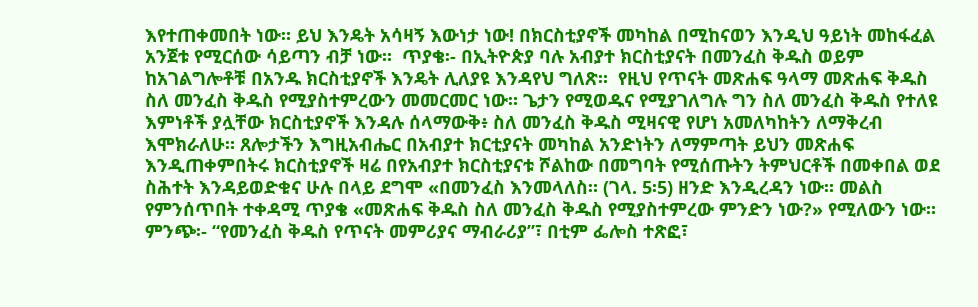እየተጠቀመበት ነው። ይህ እንዴት አሳዛኝ እውነታ ነው! በክርስቲያኖች መካከል በሚከናወን እንዲህ ዓይነት መከፋፈል አንጀቱ የሚርሰው ሳይጣን ብቻ ነው።  ጥያቄ፡- በኢትዮጵያ ባሉ አብያተ ክርስቲያናት በመንፈስ ቅዱስ ወይም ከአገልግሎቶቹ በአንዱ ክርስቲያኖች እንዴት ሊለያዩ እንዳየህ ግለጽ።  የዚህ የጥናት መጽሐፍ ዓላማ መጽሐፍ ቅዱስ ስለ መንፈስ ቅዱስ የሚያስተምረውን መመርመር ነው። ጌታን የሚወዱና የሚያገለግሉ ግን ስለ መንፈስ ቅዱስ የተለዩ እምነቶች ያሏቸው ክርስቲያኖች እንዳሉ ሰላማውቅ፥ ስለ መንፈስ ቅዱስ ሚዛናዊ የሆነ አመለካከትን ለማቅረብ እሞክራለሁ። ጸሎታችን እግዚአብሔር በአብያተ ክርቲያናት መካከል አንድነትን ለማምጣት ይህን መጽሐፍ እንዲጠቀምበትሩ ክርስቲያኖች ዛሬ በየአብያተ ክርስቲያናቱ ሾልከው በመግባት የሚሰጡትን ትምህርቶች በመቀበል ወደ ስሕተት እንዳይወድቁና ሁሉ በላይ ደግሞ «በመንፈስ እንመላለስ። (ገላ. 5፡5) ዘንድ እንዲረዳን ነው። መልስ የምንሰጥበት ተቀዳሚ ጥያቄ «መጽሐፍ ቅዱስ ስለ መንፈስ ቅዱስ የሚያስተምረው ምንድን ነው?» የሚለውን ነው። ምንጭ፡- “የመንፈስ ቅዱስ የጥናት መምሪያና ማብራሪያ”፣ በቲም ፌሎስ ተጽፎ፣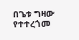በጌቱ ግዛው የተተረጎመ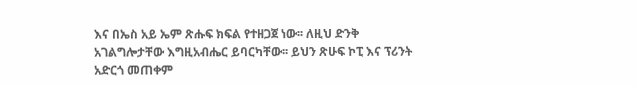እና በኤስ አይ ኤም ጽሑፍ ክፍል የተዘጋጀ ነው፡፡ ለዚህ ድንቅ አገልግሎታቸው እግዚአብሔር ይባርካቸው፡፡ ይህን ጽሁፍ ኮፒ እና ፕሪንት አድርጎ መጠቀም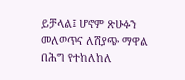ይቻላል፤ ሆኖም ጽሁፉን መለወጥና ለሽያጭ ማዋል በሕግ የተከለከለ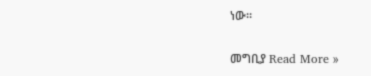ነው፡፡

መግቢያ Read More »